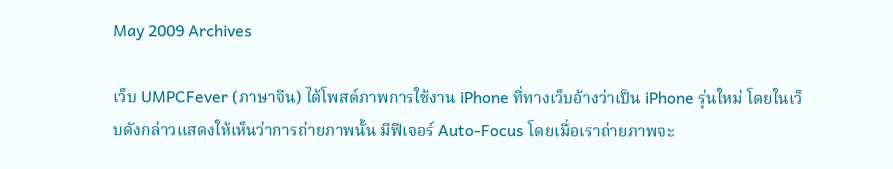May 2009 Archives

เว็บ UMPCFever (ภาษาจีน) ได้โพสต์ภาพการใช้งาน iPhone ที่ทางเว็บอ้างว่าเป็น iPhone รุ่นใหม่ โดยในเว็บดังกล่าวแสดงให้เห็นว่าการถ่ายภาพนั้น มีฟีเจอร์ Auto-Focus โดยเมื่อเราถ่ายภาพจะ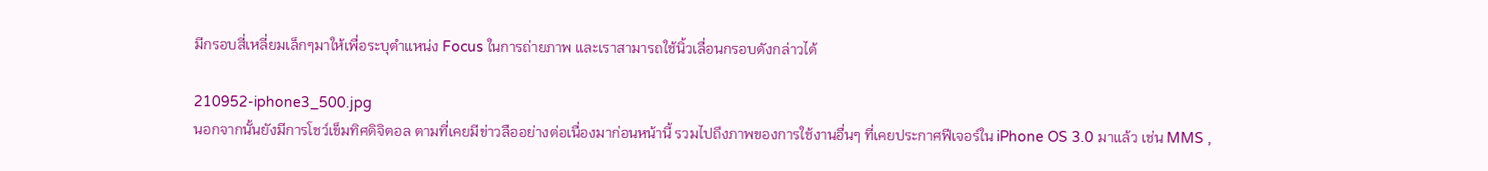มีกรอบสี่เหลี่ยมเล็กๆมาให้เพื่อระบุตำแหน่ง Focus ในการถ่ายภาพ และเราสามารถใช้นิ้วเลื่อนกรอบดังกล่าวได้

210952-iphone3_500.jpg
นอกจากนั้นยังมีการโชว์เข็มทิศดิจิตอล ตามที่เคยมีข่าวลืออย่างต่อเนื่องมาก่อนหน้านี้ รวมไปถึงภาพของการใช้งานอื่นๆ ที่เคยประกาศฟีเจอร์ใน iPhone OS 3.0 มาแล้ว เช่น MMS ,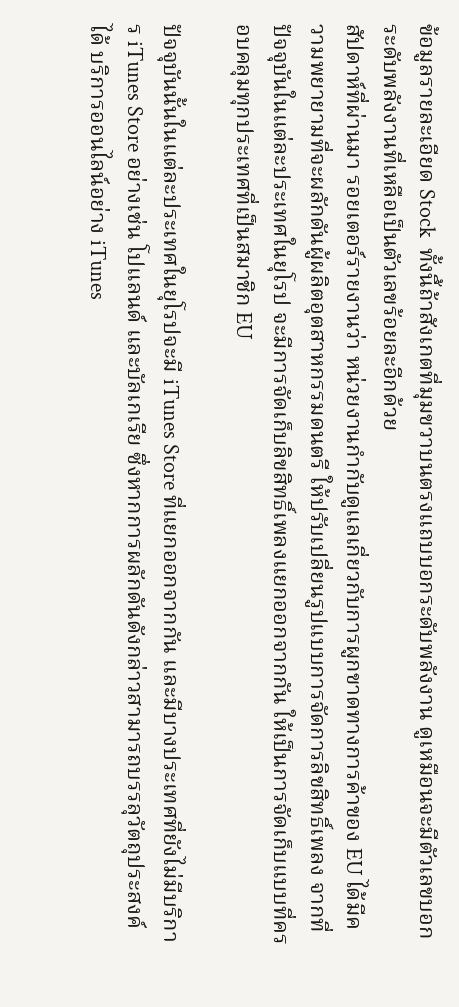ข้อมูลรายละเอียด Stock  ทั้งนี้ถ้าสังเกตที่มุมขวาบนตรงแถบบอกระดับพลังงาน ดูเหมือนจะมีตัวเลขบอกระดับพลังงานที่เหลือเป็นตัวเลขร้อยละอีกด้วย
สัปดาห์ที่ผ่านมา รอยเตอร์รายงานว่า หน่วยงานกำกับดูแลเกี่ยวกับการผูกขาดทางการค้าของ EU ได้มีความพยายามที่จะผลักดันผู้ผลิตอุตสาหกรรมดนตรี ให้ปรับเปลี่ยนรูปแบบการจัดการลิขสิทธิ์เพลง จากที่ปัจจุบันในแต่ละประเทศในยุโรป จะมีการจัดเก็บลิขสิทธิ์เพลงแยกออกจากกัน ให้เป็นการจัดเก็บแบบที่ครอบคลุมทุกประเทศที่เป็นสมาชิก EU

ปัจจุบันนั้นในแต่ละประเทศในยุโรปจะมี iTunes Store ที่แยกออกจากกัน และมีบางประเทศที่ยังไม่มีบริการ iTunes Store อย่างเช่น โปแลนด์ และบัลเกเรีย ซึ่งหากการผลักดันดังกล่าวสามารถบรรลุวัตถุประสงค์ได้ บริการออนไลน์อย่าง iTunes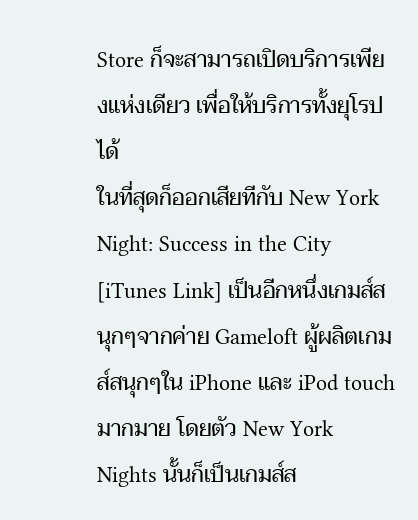Store ก็จะสามารถเปิดบริการเพียงแห่งเดียว เพื่อให้บริการทั้งยุโรปได้
ในที่สุดก็ออกเสียทีกับ New York Night: Success in the City [iTunes Link] เป็นอีกหนึ่งเกมส์สนุกๆจากค่าย Gameloft ผู้ผลิตเกมส์สนุกๆใน iPhone และ iPod touch มากมาย โดยตัว New York Nights นั้นก็เป็นเกมส์ส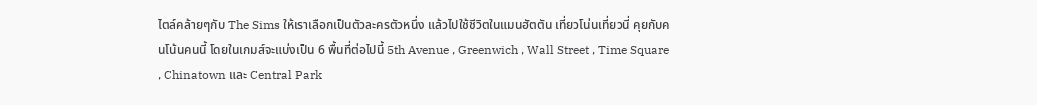ไตล์คล้ายๆกับ The Sims ให้เราเลือกเป็นตัวละครตัวหนึ่ง แล้วไปใช้ชีวิตในแมนฮัตตัน เที่ยวโน่นเที่ยวนี่ คุยกับคนโน้นคนนี้ โดยในเกมส์จะแบ่งเป็น 6 พื้นที่ต่อไปนี้ 5th Avenue , Greenwich , Wall Street , Time Square , Chinatown และ Central Park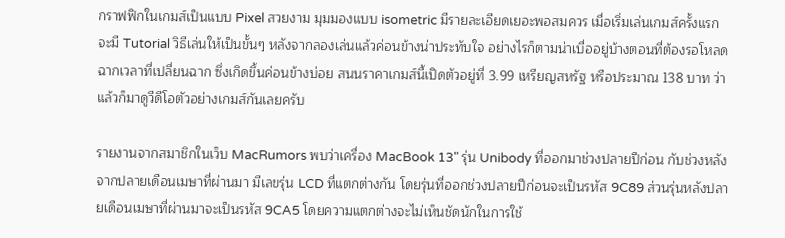กราฟฟิกในเกมส์เป็นแบบ Pixel สวยงาม มุมมองแบบ isometric มีรายละเอียดเยอะพอสมควร เมื่อเริ่มเล่นเกมส์ครั้งแรกจะมี Tutorial วิธีเล่นให้เป็นขั้นๆ หลังจากลองเล่นแล้วค่อนข้างน่าประทับใจ อย่างไรก็ตามน่าเบื่ออยู่บ้างตอนที่ต้องรอโหลดฉากเวลาที่เปลี่ยนฉาก ซึ่งเกิดขึ้นค่อนข้างบ่อย สนนราคาเกมส์นี้เปิดตัวอยู่ที่ 3.99 เหรียญสหรัฐ หรือประมาณ 138 บาท ว่าแล้วก็มาดูวีดีโอตัวอย่างเกมส์กันเลยครับ

รายงานจากสมาชิกในเว็บ MacRumors พบว่าเครื่อง MacBook 13" รุ่น Unibody ที่ออกมาช่วงปลายปีก่อน กับช่วงหลังจากปลายเดือนเมษาที่ผ่านมา มีเลขรุ่น LCD ที่แตกต่างกัน โดยรุ่นที่ออกช่วงปลายปีก่อนจะเป็นรหัส 9C89 ส่วนรุ่นหลังปลายเดือนเมษาที่ผ่านมาจะเป็นรหัส 9CA5 โดยความแตกต่างจะไม่เห็นชัดนักในการใช้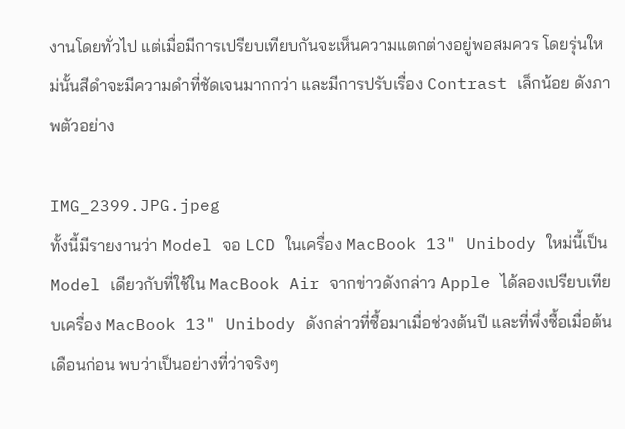งานโดยทั่วไป แต่เมื่อมีการเปรียบเทียบกันจะเห็นความแตกต่างอยู่พอสมควร โดยรุ่นใหม่นั้นสีดำจะมีความดำที่ชัดเจนมากกว่า และมีการปรับเรื่อง Contrast เล็กน้อย ดังภาพตัวอย่าง

IMG_2399.JPG.jpeg
ทั้งนี้มีรายงานว่า Model จอ LCD ในเครื่อง MacBook 13" Unibody ใหม่นี้เป็น Model เดียวกับที่ใช้ใน MacBook Air จากข่าวดังกล่าว Apple ได้ลองเปรียบเทียบเครื่อง MacBook 13" Unibody ดังกล่าวที่ซื้อมาเมื่อช่วงต้นปี และที่พึ่งซื้อเมื่อต้นเดือนก่อน พบว่าเป็นอย่างที่ว่าจริงๆ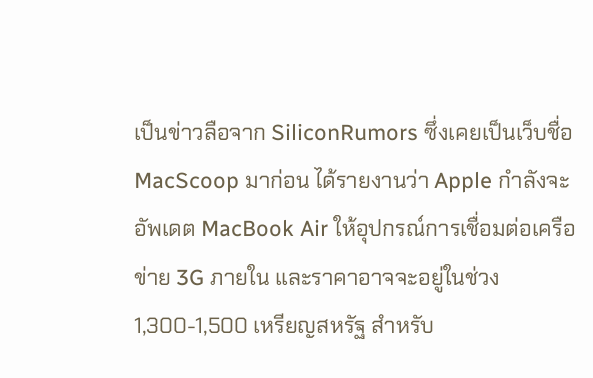เป็นข่าวลือจาก SiliconRumors ซึ่งเคยเป็นเว็บชื่อ MacScoop มาก่อน ได้รายงานว่า Apple กำลังจะอัพเดต MacBook Air ให้อุปกรณ์การเชื่อมต่อเครือข่าย 3G ภายใน และราคาอาจจะอยู่ในช่วง 1,300-1,500 เหรียญสหรัฐ สำหรับ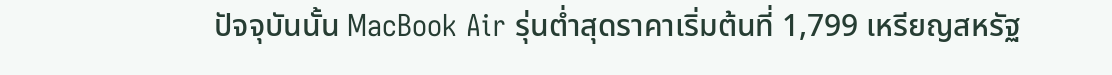ปัจจุบันนั้น MacBook Air รุ่นต่ำสุดราคาเริ่มต้นที่ 1,799 เหรียญสหรัฐ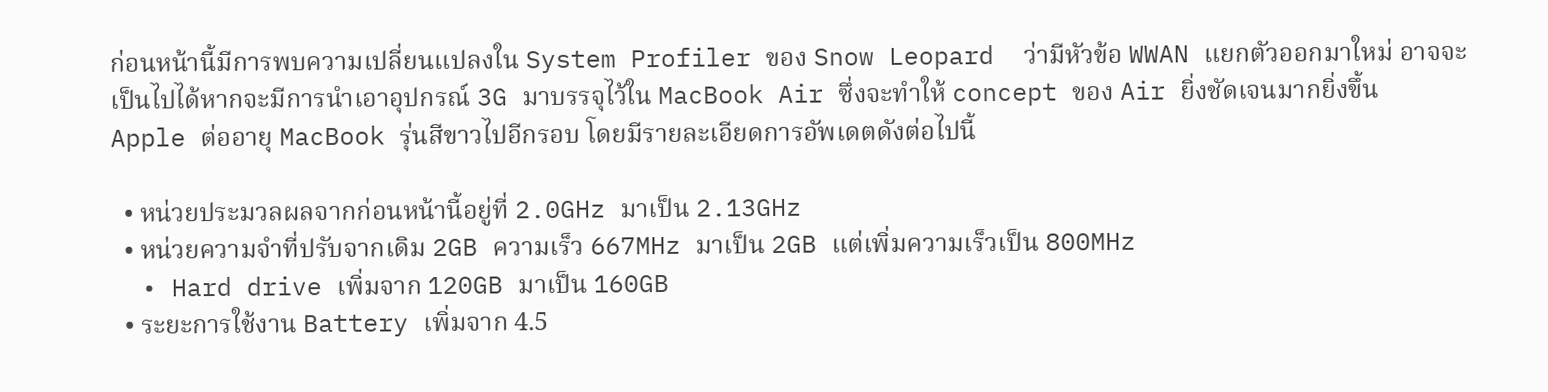ก่อนหน้านี้มีการพบความเปลี่ยนแปลงใน System Profiler ของ Snow Leopard  ว่ามีหัวข้อ WWAN แยกตัวออกมาใหม่ อาจจะเป็นไปได้หากจะมีการนำเอาอุปกรณ์ 3G มาบรรจุไว้ใน MacBook Air ซึ่งจะทำให้ concept ของ Air ยิ่งชัดเจนมากยิ่งขึ้น
Apple ต่ออายุ MacBook รุ่นสีขาวไปอีกรอบ โดยมีรายละเอียดการอัพเดตดังต่อไปนี้

  • หน่วยประมวลผลจากก่อนหน้านี้อยู่ที่ 2.0GHz มาเป็น 2.13GHz
  • หน่วยความจำที่ปรับจากเดิม 2GB ความเร็ว 667MHz มาเป็น 2GB แต่เพิ่มความเร็วเป็น 800MHz
  • Hard drive เพิ่มจาก 120GB มาเป็น 160GB
  • ระยะการใช้งาน Battery เพิ่มจาก 4.5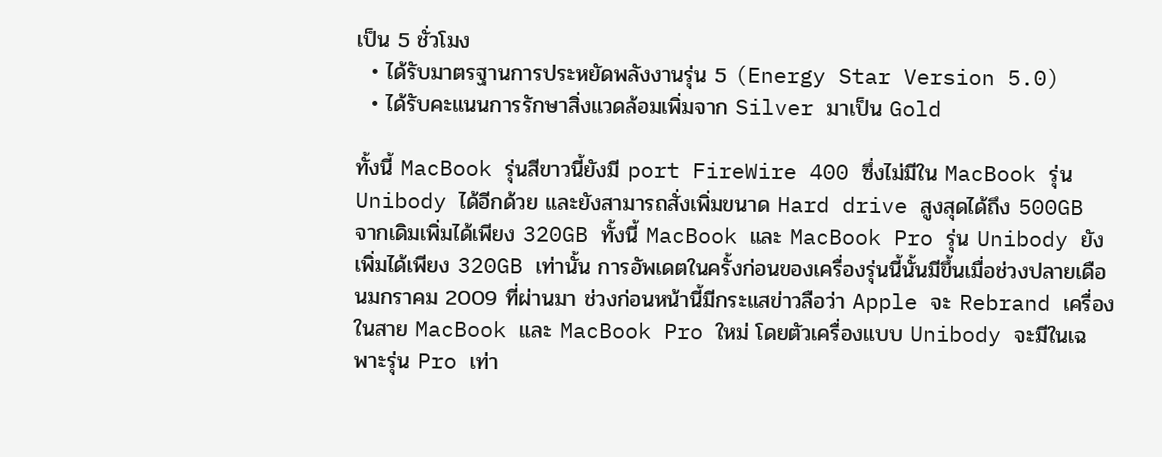เป็น 5 ชั่วโมง
  • ได้รับมาตรฐานการประหยัดพลังงานรุ่น 5 (Energy Star Version 5.0)
  • ได้รับคะแนนการรักษาสิ่งแวดล้อมเพิ่มจาก Silver มาเป็น Gold

ทั้งนี้ MacBook รุ่นสีขาวนี้ยังมี port FireWire 400 ซึ่งไม่มีใน MacBook รุ่น Unibody ได้อีกด้วย และยังสามารถสั่งเพิ่มขนาด Hard drive สูงสุดได้ถึง 500GB จากเดิมเพิ่มได้เพียง 320GB ทั้งนี้ MacBook และ MacBook Pro รุ่น Unibody ยังเพิ่มได้เพียง 320GB เท่านั้น การอัพเดตในครั้งก่อนของเครื่องรุ่นนี้นั้นมีขึ้นเมื่อช่วงปลายเดือนมกราคม 2009 ที่ผ่านมา ช่วงก่อนหน้านี้มีกระแสข่าวลือว่า Apple จะ Rebrand เครื่องในสาย MacBook และ MacBook Pro ใหม่ โดยตัวเครื่องแบบ Unibody จะมีในเฉพาะรุ่น Pro เท่า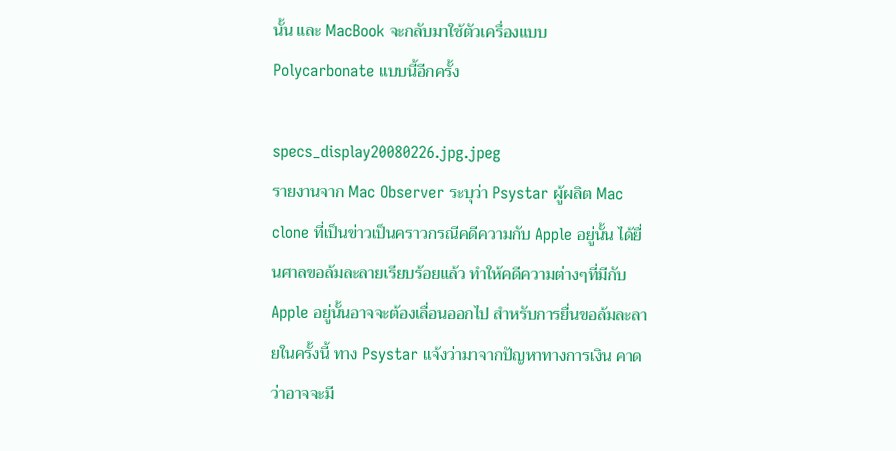นั้น และ MacBook จะกลับมาใช้ตัวเครื่องแบบ Polycarbonate แบบนี้อีกครั้ง

specs_display20080226.jpg.jpeg
รายงานจาก Mac Observer ระบุว่า Psystar ผู้ผลิต Mac clone ที่เป็นข่าวเป็นคราวกรณีคดีความกับ Apple อยู่นั้น ได้ยื่นศาลขอล้มละลายเรียบร้อยแล้ว ทำให้คดีความต่างๆที่มีกับ Apple อยู่นั้นอาจจะต้องเลื่อนออกไป สำหรับการยื่นขอล้มละลายในครั้งนี้ ทาง Psystar แจ้งว่ามาจากปัญหาทางการเงิน คาดว่าอาจจะมี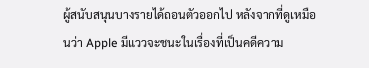ผู้สนับสนุนบางรายได้ถอนตัวออกไป หลังจากที่ดูเหมือนว่า Apple มีแววจะชนะในเรื่องที่เป็นคดีความ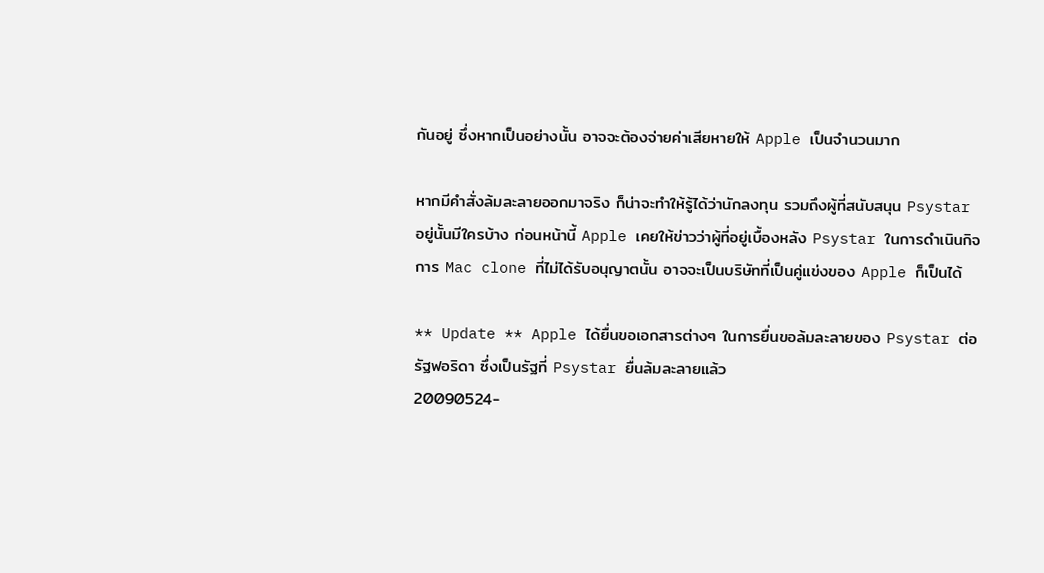กันอยู่ ซึ่งหากเป็นอย่างนั้น อาจจะต้องจ่ายค่าเสียหายให้ Apple เป็นจำนวนมาก

หากมีคำสั่งล้มละลายออกมาจริง ก็น่าจะทำให้รู้ได้ว่านักลงทุน รวมถึงผู้ที่สนับสนุน Psystar อยู่นั้นมีใครบ้าง ก่อนหน้านี้ Apple เคยให้ข่าวว่าผู้ที่อยู่เบื้องหลัง Psystar ในการดำเนินกิจการ Mac clone ที่ไม่ได้รับอนุญาตนั้น อาจจะเป็นบริษัทที่เป็นคู่แข่งของ Apple ก็เป็นได้

** Update ** Apple ได้ยื่นขอเอกสารต่างๆ ในการยื่นขอล้มละลายของ Psystar ต่อรัฐฟอริดา ซึ่งเป็นรัฐที่ Psystar ยื่นล้มละลายแล้ว
20090524-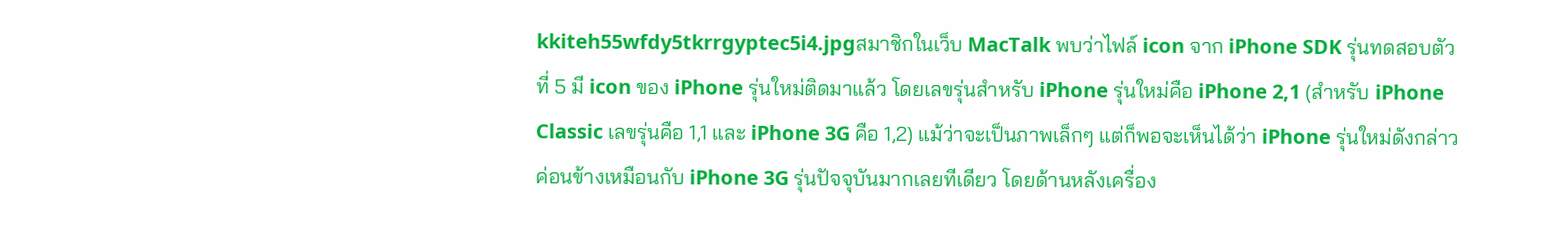kkiteh55wfdy5tkrrgyptec5i4.jpgสมาชิกในเว็บ MacTalk พบว่าไฟล์ icon จาก iPhone SDK รุ่นทดสอบตัวที่ 5 มี icon ของ iPhone รุ่นใหม่ติดมาแล้ว โดยเลขรุ่นสำหรับ iPhone รุ่นใหม่คือ iPhone 2,1 (สำหรับ iPhone Classic เลขรุ่นคือ 1,1 และ iPhone 3G คือ 1,2) แม้ว่าจะเป็นภาพเล็กๆ แต่ก็พอจะเห็นได้ว่า iPhone รุ่นใหม่ดังกล่าว ค่อนข้างเหมือนกับ iPhone 3G รุ่นปัจจุบันมากเลยทีเดียว โดยด้านหลังเครื่อง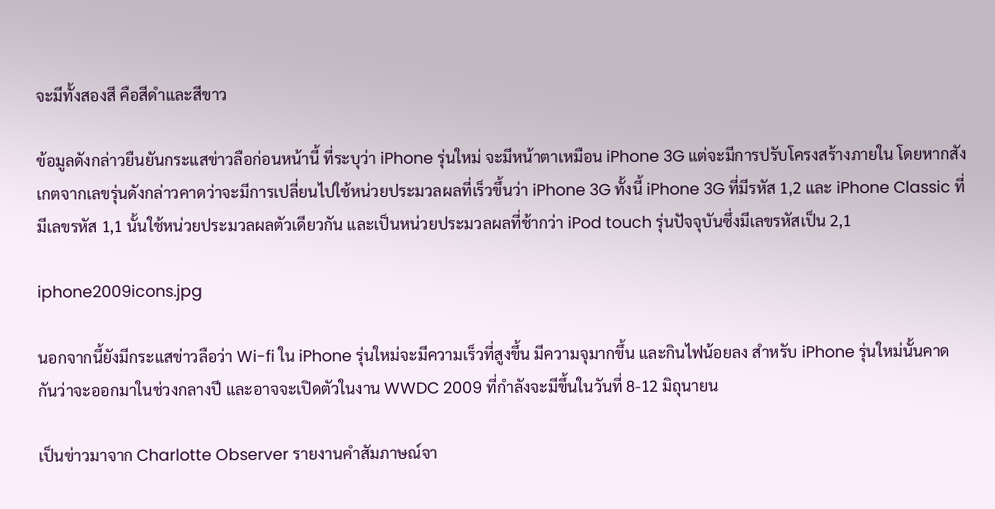จะมีทั้งสองสี คือสีดำและสีขาว

ข้อมูลดังกล่าวยืนยันกระแสข่าวลือก่อนหน้านี้ ที่ระบุว่า iPhone รุ่นใหม่ จะมีหน้าตาเหมือน iPhone 3G แต่จะมีการปรับโครงสร้างภายใน โดยหากสังเกตจากเลขรุ่นดังกล่าวคาดว่าจะมีการเปลี่ยนไปใช้หน่วยประมวลผลที่เร็วขึ้นว่า iPhone 3G ทั้งนี้ iPhone 3G ที่มีรหัส 1,2 และ iPhone Classic ที่มีเลขรหัส 1,1 นั้นใช้หน่วยประมวลผลตัวเดียวกัน และเป็นหน่วยประมวลผลที่ช้ากว่า iPod touch รุ่นปัจจุบันซึ่งมีเลขรหัสเป็น 2,1

iphone2009icons.jpg

นอกจากนี้ยังมีกระแสข่าวลือว่า Wi-fi ใน iPhone รุ่นใหม่จะมีความเร็วที่สูงขึ้น มีความจุมากขึ้น และกินไฟน้อยลง สำหรับ iPhone รุ่นใหม่นั้นคาดกันว่าจะออกมาในช่วงกลางปี และอาจจะเปิดตัวในงาน WWDC 2009 ที่กำลังจะมีขึ้นในวันที่ 8-12 มิถุนายน

เป็นข่าวมาจาก Charlotte Observer รายงานคำสัมภาษณ์จา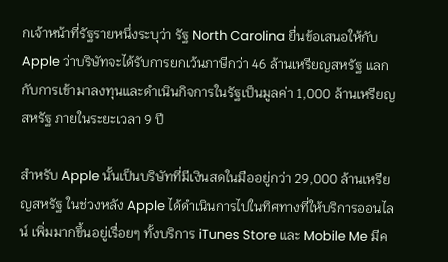กเจ้าหน้าที่รัฐรายหนึ่งระบุว่า รัฐ North Carolina ยื่นข้อเสนอให้กับ Apple ว่าบริษัทจะได้รับการยกเว้นภาษีกว่า 46 ล้านเหรียญสหรัฐ แลกกับการเข้ามาลงทุนและดำเนินกิจการในรัฐเป็นมูลค่า 1,000 ล้านเหรียญสหรัฐ ภายในระยะเวลา 9 ปี

สำหรับ Apple นั้นเป็นบริษัทที่มีเงินสดในมืออยู่กว่า 29,000 ล้านเหรียญสหรัฐ ในช่วงหลัง Apple ได้ดำเนินการไปในทิศทางที่ให้บริการออนไลน์ เพิ่มมากขึ้นอยู่เรื่อยๆ ทั้งบริการ iTunes Store และ Mobile Me มีค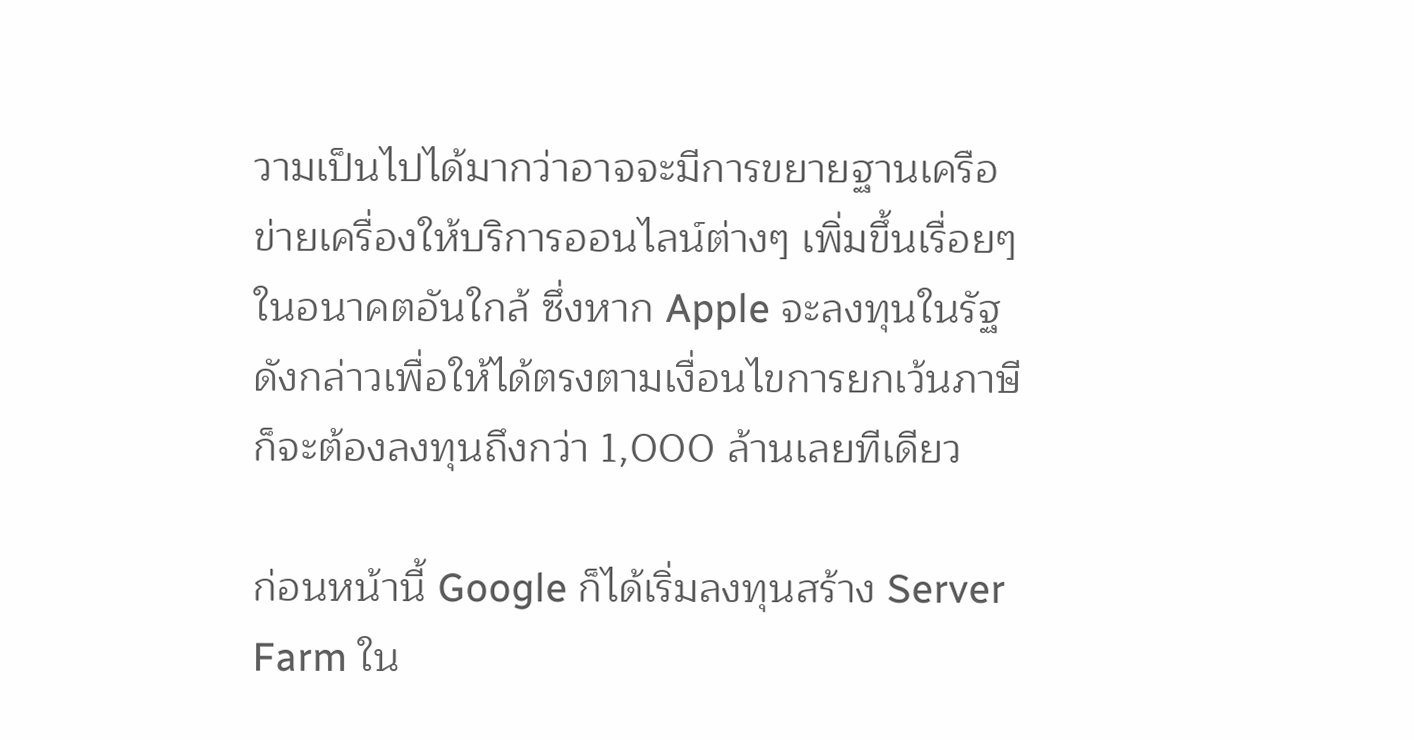วามเป็นไปได้มากว่าอาจจะมีการขยายฐานเครือข่ายเครื่องให้บริการออนไลน์ต่างๆ เพิ่มขึ้นเรื่อยๆ ในอนาคตอันใกล้ ซึ่งหาก Apple จะลงทุนในรัฐดังกล่าวเพื่อให้ได้ตรงตามเงื่อนไขการยกเว้นภาษี ก็จะต้องลงทุนถึงกว่า 1,000 ล้านเลยทีเดียว

ก่อนหน้านี้ Google ก็ได้เริ่มลงทุนสร้าง Server Farm ใน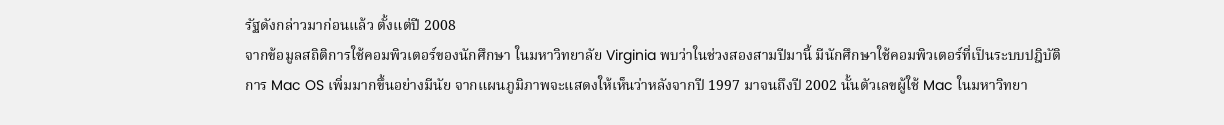รัฐดังกล่าวมาก่อนแล้ว ตั้งแต่ปี 2008
จากข้อมูลสถิติการใช้คอมพิวเตอร์ของนักศึกษา ในมหาวิทยาลัย Virginia พบว่าในช่วงสองสามปีมานี้ มีนักศึกษาใช้คอมพิวเตอร์ที่เป็นระบบปฎิบัติการ Mac OS เพิ่มมากขึ้นอย่างมีนัย จากแผนภูมิภาพจะแสดงให้เห็นว่าหลังจากปี 1997 มาจนถึงปี 2002 นั้นตัวเลขผู้ใช้ Mac ในมหาวิทยา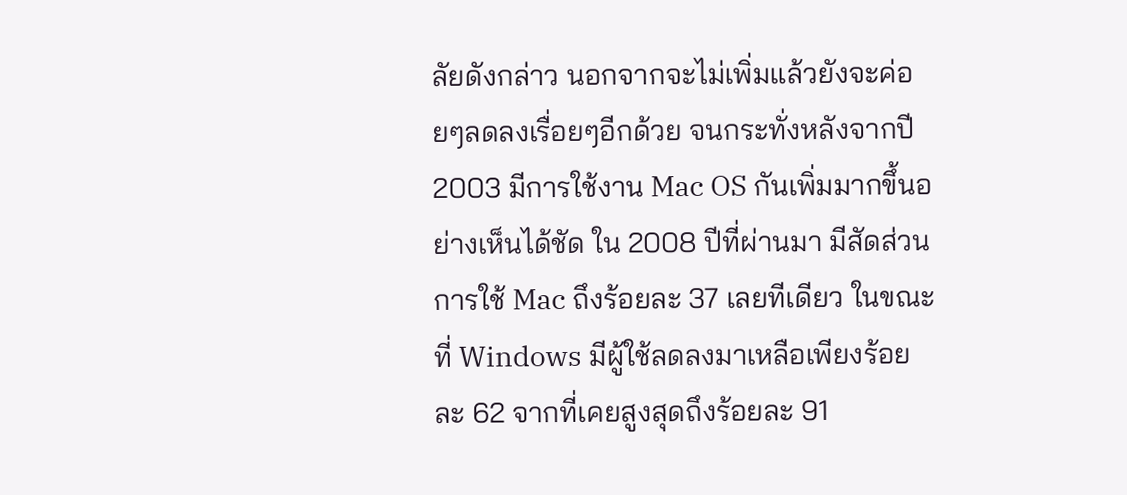ลัยดังกล่าว นอกจากจะไม่เพิ่มแล้วยังจะค่อยๆลดลงเรื่อยๆอีกด้วย จนกระทั่งหลังจากปี 2003 มีการใช้งาน Mac OS กันเพิ่มมากขึ้นอย่างเห็นได้ชัด ใน 2008 ปีที่ผ่านมา มีสัดส่วนการใช้ Mac ถึงร้อยละ 37 เลยทีเดียว ในขณะที่ Windows มีผู้ใช้ลดลงมาเหลือเพียงร้อยละ 62 จากที่เคยสูงสุดถึงร้อยละ 91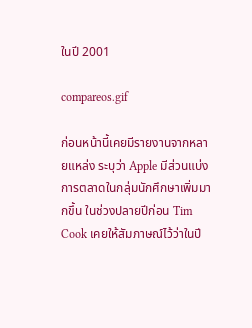ในปี 2001

compareos.gif

ก่อนหน้านี้เคยมีรายงานจากหลายแหล่ง ระบุว่า Apple มีส่วนแบ่งการตลาดในกลุ่มนักศึกษาเพิ่มมากขึ้น ในช่วงปลายปีก่อน Tim Cook เคยให้สัมภาษณ์ไว้ว่าในปี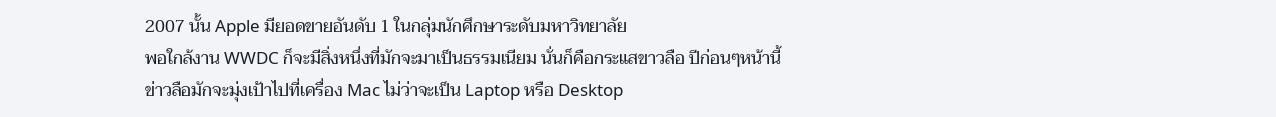2007 นั้น Apple มียอดขายอันดับ 1 ในกลุ่มนักศึกษาระดับมหาวิทยาลัย
พอใกล้งาน WWDC ก็จะมีสิ่งหนึ่งที่มักจะมาเป็นธรรมเนียม นั่นก็คือกระแสขาวลือ ปีก่อนๆหน้านี้ข่าวลือมักจะมุ่งเป้าไปที่เครื่อง Mac ไม่ว่าจะเป็น Laptop หรือ Desktop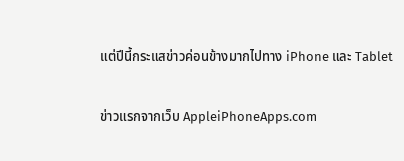แต่ปีนี้กระแสข่าวค่อนข้างมากไปทาง iPhone และ Tablet

ข่าวแรกจากเว็บ AppleiPhoneApps.com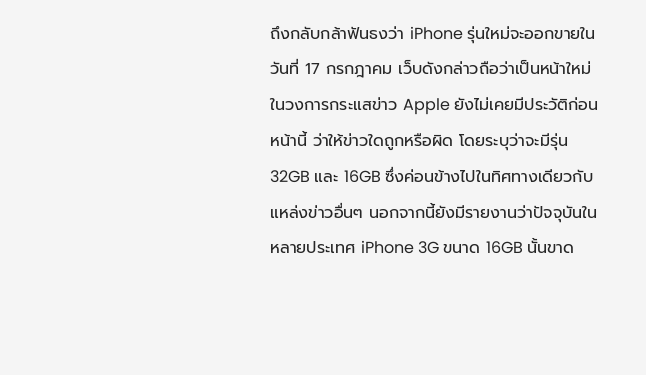ถึงกลับกล้าฟันธงว่า iPhone รุ่นใหม่จะออกขายในวันที่ 17 กรกฎาคม เว็บดังกล่าวถือว่าเป็นหน้าใหม่ในวงการกระแสข่าว Apple ยังไม่เคยมีประวัติก่อนหน้านี้ ว่าให้ข่าวใดถูกหรือผิด โดยระบุว่าจะมีรุ่น 32GB และ 16GB ซึ่งค่อนข้างไปในทิศทางเดียวกับแหล่งข่าวอื่นๆ นอกจากนี้ยังมีรายงานว่าปัจจุบันในหลายประเทศ iPhone 3G ขนาด 16GB นั้นขาด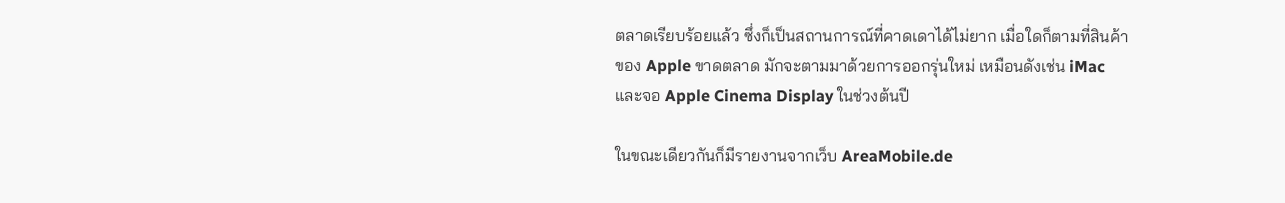ตลาดเรียบร้อยแล้ว ซึ่งก็เป็นสถานการณ์ที่คาดเดาได้ไม่ยาก เมื่อใดก็ตามที่สินค้าของ Apple ขาดตลาด มักจะตามมาด้วยการออกรุ่นใหม่ เหมือนดังเช่น iMac และจอ Apple Cinema Display ในช่วงต้นปี

ในขณะเดียวกันก็มีรายงานจากเว็บ AreaMobile.de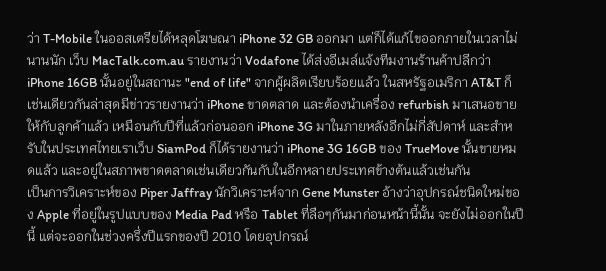ว่า T-Mobile ในออสเตรียได้หลุดโฆษณา iPhone 32 GB ออกมา แต่ก็ได้แก้ไขออกภายในเวลาไม่นานนัก เว็บ MacTalk.com.au รายงานว่า Vodafone ได้ส่งอีเมล์แจ้งทีมงานร้านค้าปลีกว่า iPhone 16GB นั้นอยู่ในสถานะ "end of life" จากผู้ผลิตเรียบร้อยแล้ว ในสหรัฐอเมริกา AT&T ก็เช่นเดียวกันล่าสุดมีข่าวรายงานว่า iPhone ขาดตลาด และต้องนำเครื่อง refurbish มาเสนอขายให้กับลูกค้าแล้ว เหมือนกับปีที่แล้วก่อนออก iPhone 3G มาในภายหลังอีกไม่กี่สัปดาห์ และสำหรับในประเทศไทยเราเว็บ SiamPod ก็ได้รายงานว่า iPhone 3G 16GB ของ TrueMove นั้นขายหมดแล้ว และอยู่ในสภาพขาดตลาดเช่นเดียวกันกับในอีกหลายประเทศข้างต้นแล้วเช่นกัน
เป็นการวิเคราะห์ของ Piper Jaffray นักวิเคราะห์จาก Gene Munster อ้างว่าอุปกรณ์ชนิดใหม่ของ Apple ที่อยู่ในรูปแบบของ Media Pad หรือ Tablet ที่ลือๆกันมาก่อนหน้านี้นั้น จะยังไม่ออกในปีนี้ แต่จะออกในช่วงครึ่งปีแรกของปี 2010 โดยอุปกรณ์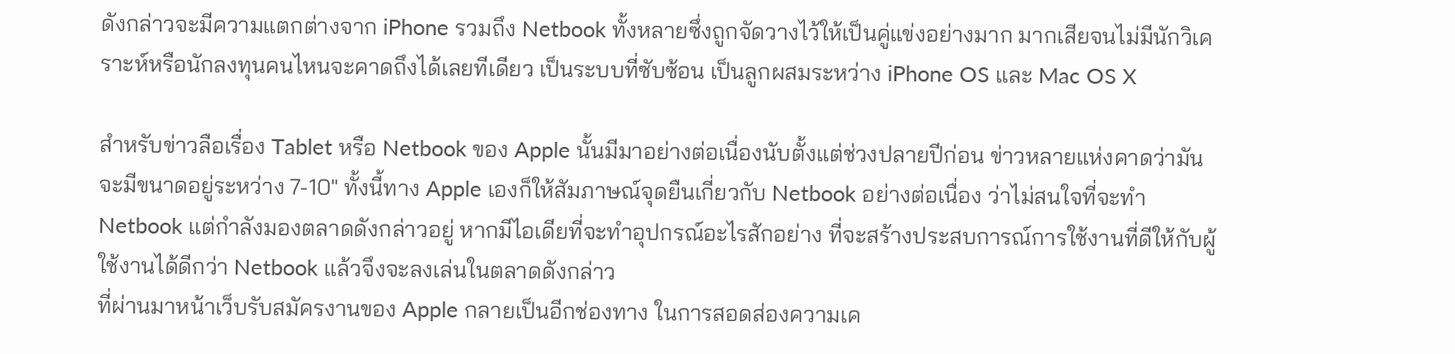ดังกล่าวจะมีความแตกต่างจาก iPhone รวมถึง Netbook ทั้งหลายซึ่งถูกจัดวางไว้ให้เป็นคู่แข่งอย่างมาก มากเสียจนไม่มีนักวิเคราะห์หรือนักลงทุนคนไหนจะคาดถึงได้เลยทีเดียว เป็นระบบที่ซับซ้อน เป็นลูกผสมระหว่าง iPhone OS และ Mac OS X

สำหรับข่าวลือเรื่อง Tablet หรือ Netbook ของ Apple นั้นมีมาอย่างต่อเนื่องนับตั้งแต่ช่วงปลายปีก่อน ข่าวหลายแห่งคาดว่ามันจะมีขนาดอยู่ระหว่าง 7-10" ทั้งนี้ทาง Apple เองก็ให้สัมภาษณ์จุดยืนเกี่ยวกับ Netbook อย่างต่อเนื่อง ว่าไม่สนใจที่จะทำ Netbook แต่กำลังมองตลาดดังกล่าวอยู่ หากมีไอเดียที่จะทำอุปกรณ์อะไรสักอย่าง ที่จะสร้างประสบการณ์การใช้งานที่ดีให้กับผู้ใช้งานได้ดีกว่า Netbook แล้วจึงจะลงเล่นในตลาดดังกล่าว
ที่ผ่านมาหน้าเว็บรับสมัครงานของ Apple กลายเป็นอีกช่องทาง ในการสอดส่องความเค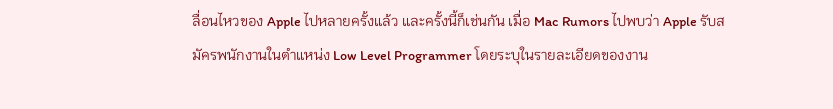ลื่อนไหวของ Apple ไปหลายครั้งแล้ว และครั้งนี้ก็เช่นกัน เมื่อ Mac Rumors ไปพบว่า Apple รับสมัครพนักงานในตำแหน่ง Low Level Programmer โดยระบุในรายละเอียดของงาน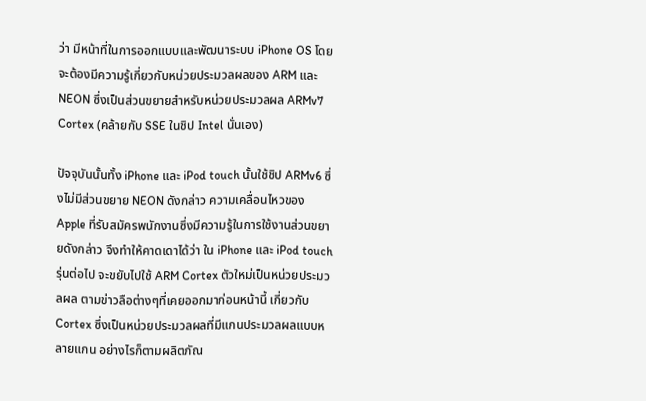ว่า มีหน้าที่ในการออกแบบและพัฒนาระบบ iPhone OS โดยจะต้องมีความรู้เกี่ยวกับหน่วยประมวลผลของ ARM และ NEON ซึ่งเป็นส่วนขยายสำหรับหน่วยประมวลผล ARMv7 Cortex (คล้ายกับ SSE ในชิป Intel นั่นเอง)

ปัจจุบันนั้นทั้ง iPhone และ iPod touch นั้นใช้ชิป ARMv6 ซึ่งไม่มีส่วนขยาย NEON ดังกล่าว ความเคลื่อนไหวของ Apple ที่รับสมัครพนักงานซึ่งมีความรู้ในการใช้งานส่วนขยายดังกล่าว จึงทำให้คาดเดาได้ว่า ใน iPhone และ iPod touch รุ่นต่อไป จะขยับไปใช้ ARM Cortex ตัวใหม่เป็นหน่วยประมวลผล ตามข่าวลือต่างๆที่เคยออกมาก่อนหน้านี้ เกี่ยวกับ Cortex ซึ่งเป็นหน่วยประมวลผลที่มีแกนประมวลผลแบบหลายแกน อย่างไรก็ตามผลิตภัณ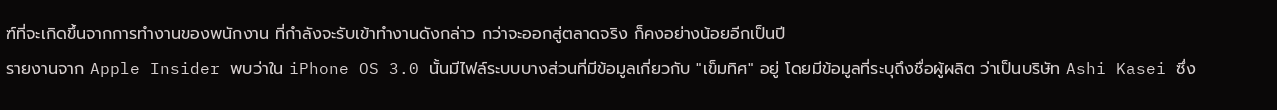ฑ์ที่จะเกิดขึ้นจากการทำงานของพนักงาน ที่กำลังจะรับเข้าทำงานดังกล่าว กว่าจะออกสู่ตลาดจริง ก็คงอย่างน้อยอีกเป็นปี
รายงานจาก Apple Insider พบว่าใน iPhone OS 3.0 นั้นมีไฟล์ระบบบางส่วนที่มีข้อมูลเกี่ยวกับ "เข็มทิศ" อยู่ โดยมีข้อมูลที่ระบุถึงชื่อผู้ผลิต ว่าเป็นบริษัท Ashi Kasei ซึ่ง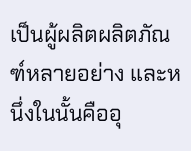เป็นผู้ผลิตผลิตภัณฑ์หลายอย่าง และหนึ่งในนั้นคืออุ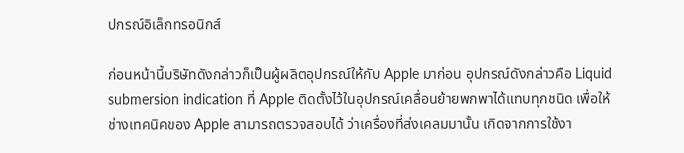ปกรณ์อิเล็กทรอนิกส์

ก่อนหน้านี้บริษัทดังกล่าวก็เป็นผู้ผลิตอุปกรณ์ให้กับ Apple มาก่อน อุปกรณ์ดังกล่าวคือ Liquid submersion indication ที่ Apple ติดตั้งไว้ในอุปกรณ์เคลื่อนย้ายพกพาได้แทบทุกชนิด เพื่อให้ช่างเทคนิคของ Apple สามารถตรวจสอบได้ ว่าเครื่องที่ส่งเคลมมานั้น เกิดจากการใช้งา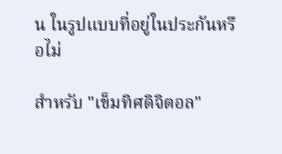น ในรูปแบบที่อยู่ในประกันหรือไม่

สำหรับ "เข็มทิศดิจิตอล"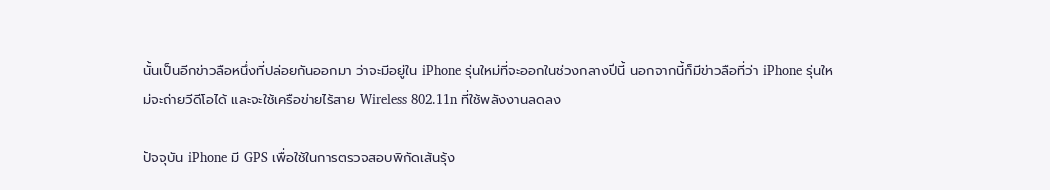นั้นเป็นอีกข่าวลือหนึ่งที่ปล่อยกันออกมา ว่าจะมีอยู่ใน iPhone รุ่นใหม่ที่จะออกในช่วงกลางปีนี้ นอกจากนี้ก็มีข่าวลือที่ว่า iPhone รุ่นใหม่จะถ่ายวีดีโอได้ และจะใช้เครือข่ายไร้สาย Wireless 802.11n ที่ใช้พลังงานลดลง

ปัจจุบัน iPhone มี GPS เพื่อใช้ในการตรวจสอบพิกัดเส้นรุ้ง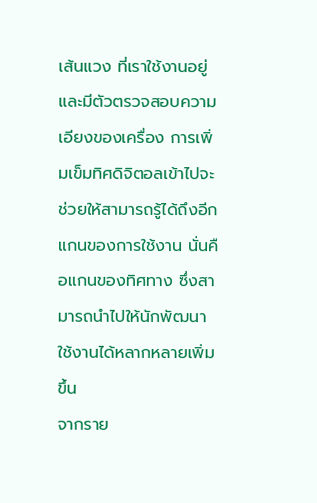เส้นแวง ที่เราใช้งานอยู่ และมีตัวตรวจสอบความเอียงของเครื่อง การเพิ่มเข็มทิศดิจิตอลเข้าไปจะช่วยให้สามารถรู้ได้ถึงอีกแกนของการใช้งาน นั่นคือแกนของทิศทาง ซึ่งสามารถนำไปให้นักพัฒนาใช้งานได้หลากหลายเพิ่มขึ้น
จากราย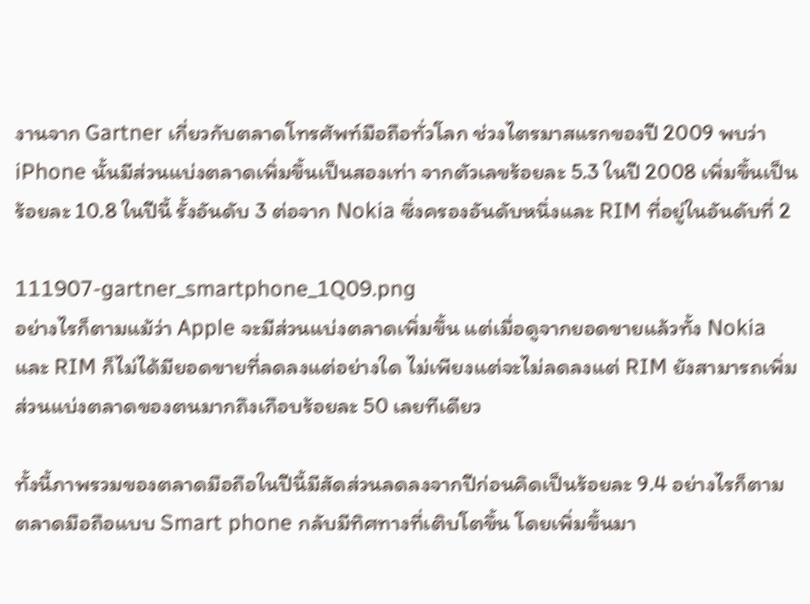งานจาก Gartner เกี่ยวกับตลาดโทรศัพท์มือถือทั่วโลก ช่วงไตรมาสแรกของปี 2009 พบว่า iPhone นั้นมีส่วนแบ่งตลาดเพิ่มขึ้นเป็นสองเท่า จากตัวเลขร้อยละ 5.3 ในปี 2008 เพิ่มขึ้นเป็นร้อยละ 10.8 ในปีนี้ รั้งอันดับ 3 ต่อจาก Nokia ซึ่งครองอันดับหนึ่งและ RIM ที่อยู่ในอันดับที่ 2

111907-gartner_smartphone_1Q09.png
อย่างไรก็ตามแม้ว่า Apple จะมีส่วนแบ่งตลาดเพิ่มขึ้น แต่เมื่อดูจากยอดขายแล้วทั้ง Nokia และ RIM ก็ไม่ได้มียอดขายที่ลดลงแต่อย่างใด ไม่เพียงแต่จะไม่ลดลงแต่ RIM ยังสามารถเพิ่มส่วนแบ่งตลาดของตนมากถึงเกือบร้อยละ 50 เลยทีเดียว

ทั้งนี้ภาพรวมของตลาดมือถือในปีนี้มีสัดส่วนลดลงจากปีก่อนคิดเป็นร้อยละ 9.4 อย่างไรก็ตามตลาดมือถือแบบ Smart phone กลับมีทิศทางที่เติบโตขึ้น โดยเพิ่มขึ้นมา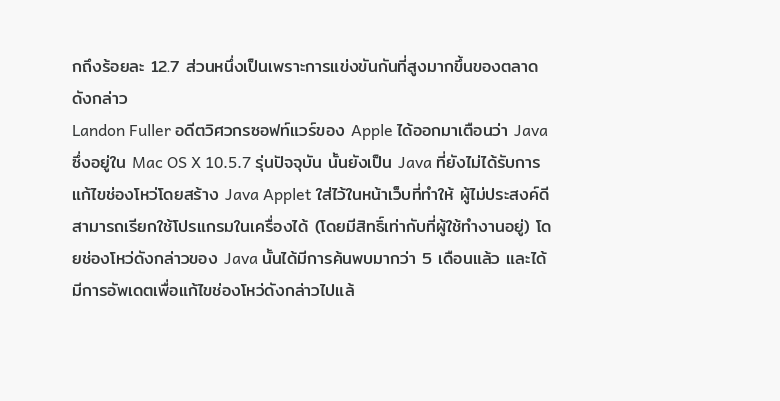กถึงร้อยละ 12.7 ส่วนหนึ่งเป็นเพราะการแข่งขันกันที่สูงมากขึ้นของตลาดดังกล่าว
Landon Fuller อดีตวิศวกรซอฟท์แวร์ของ Apple ได้ออกมาเตือนว่า Java ซึ่งอยู่ใน Mac OS X 10.5.7 รุ่นปัจจุบัน นั้นยังเป็น Java ที่ยังไม่ได้รับการแก้ไขช่องโหว่โดยสร้าง Java Applet ใส่ไว้ในหน้าเว็บที่ทำให้ ผู้ไม่ประสงค์ดีสามารถเรียกใช้โปรแกรมในเครื่องได้ (โดยมีสิทธิ์เท่ากับที่ผู้ใช้ทำงานอยู่) โดยช่องโหว่ดังกล่าวของ Java นั้นได้มีการค้นพบมากว่า 5 เดือนแล้ว และได้มีการอัพเดตเพื่อแก้ไขช่องโหว่ดังกล่าวไปแล้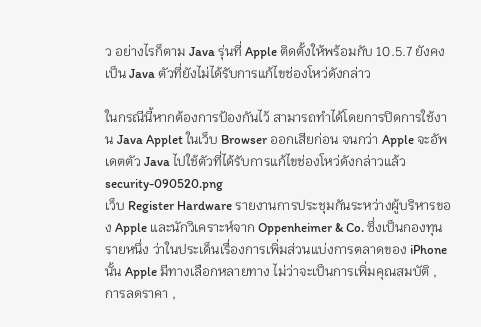ว อย่างไรก็ตาม Java รุ่นที่ Apple ติดตั้งให้พร้อมกับ 10.5.7 ยังคงเป็น Java ตัวที่ยังไม่ได้รับการแก้ไขช่องโหว่ดังกล่าว

ในกรณีนี้หากต้องการป้องกันไว้ สามารถทำได้โดยการปิดการใช้งาน Java Applet ในเว็บ Browser ออกเสียก่อน จนกว่า Apple จะอัพเดตตัว Java ไปใช้ตัวที่ได้รับการแก้ไขช่องโหว่ดังกล่าวแล้ว
security-090520.png
เว็บ Register Hardware รายงานการประชุมกันระหว่างผู้บริหารของ Apple และนักวิเคราะห์จาก Oppenheimer & Co. ซึ่งเป็นกองทุนรายหนึ่ง ว่าในประเด็นเรื่องการเพิ่มส่วนแบ่งการตลาดของ iPhone นั้น Apple มีทางเลือกหลายทาง ไม่ว่าจะเป็นการเพิ่มคุณสมบัติ , การลดราคา ,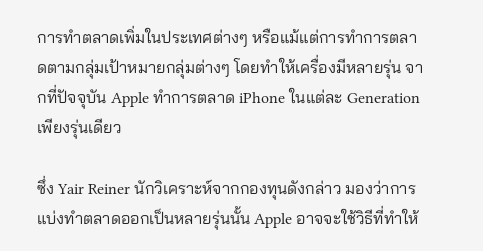การทำตลาดเพิ่มในประเทศต่างๆ หรือแม้แต่การทำการตลาดตามกลุ่มเป้าหมายกลุ่มต่างๆ โดยทำให้เครื่องมีหลายรุ่น จากที่ปัจจุบัน Apple ทำการตลาด iPhone ในแต่ละ Generation เพียงรุ่นเดียว

ซึ่ง Yair Reiner นักวิเคราะห์จากกองทุนดังกล่าว มองว่าการแบ่งทำตลาดออกเป็นหลายรุ่นนั้น Apple อาจจะใช้วิธีที่ทำให้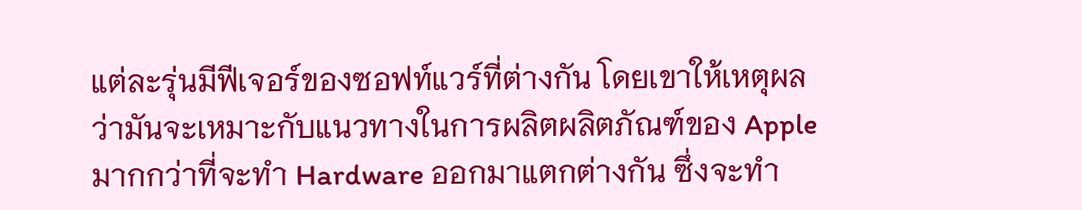แต่ละรุ่นมีฟีเจอร์ของซอฟท์แวร์ที่ต่างกัน โดยเขาให้เหตุผลว่ามันจะเหมาะกับแนวทางในการผลิตผลิตภัณฑ์ของ Apple มากกว่าที่จะทำ Hardware ออกมาแตกต่างกัน ซึ่งจะทำ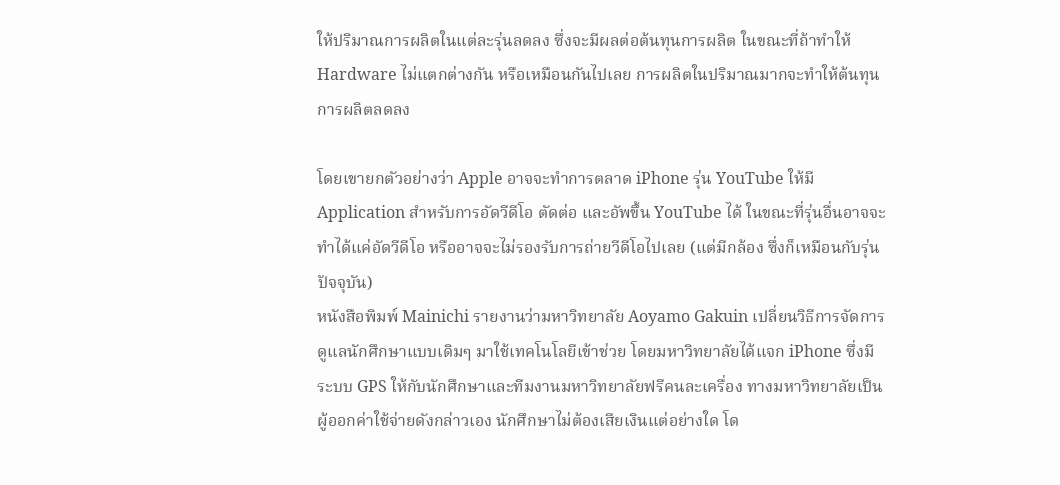ให้ปริมาณการผลิตในแต่ละรุ่นลดลง ซึ่งจะมีผลต่อต้นทุนการผลิต ในขณะที่ถ้าทำให้ Hardware ไม่แตกต่างกัน หรือเหมือนกันไปเลย การผลิตในปริมาณมากจะทำให้ต้นทุนการผลิตลดลง

โดยเขายกตัวอย่างว่า Apple อาจจะทำการตลาด iPhone รุ่น YouTube ให้มี Application สำหรับการอัดวีดีโอ ตัดต่อ และอัพขึ้น YouTube ได้ ในขณะที่รุ่นอื่นอาจจะทำได้แค่อัดวีดีโอ หรืออาจจะไม่รองรับการถ่ายวีดีโอไปเลย (แต่มีกล้อง ซึ่งก็เหมือนกับรุ่นปัจจุบัน)
หนังสือพิมพ์ Mainichi รายงานว่ามหาวิทยาลัย Aoyamo Gakuin เปลี่ยนวิธีการจัดการดูแลนักศึกษาแบบเดิมๆ มาใช้เทคโนโลยีเข้าช่วย โดยมหาวิทยาลัยได้แจก iPhone ซึ่งมีระบบ GPS ให้กับนักศึกษาและทีมงานมหาวิทยาลัยฟรีคนละเครื่อง ทางมหาวิทยาลัยเป็นผู้ออกค่าใช้จ่ายดังกล่าวเอง นักศึกษาไม่ต้องเสียเงินแต่อย่างใด โด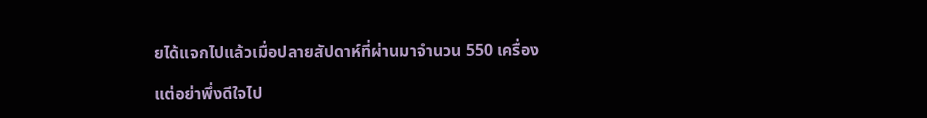ยได้แจกไปแล้วเมื่อปลายสัปดาห์ที่ผ่านมาจำนวน 550 เครื่อง

แต่อย่าพึ่งดีใจไป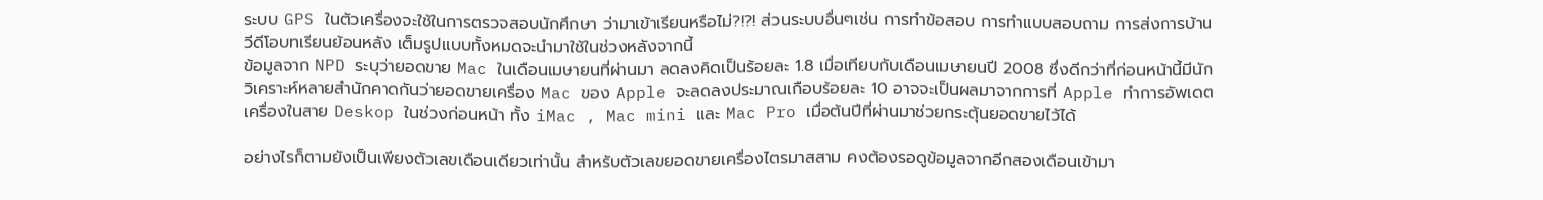ระบบ GPS ในตัวเครื่องจะใช้ในการตรวจสอบนักศึกษา ว่ามาเข้าเรียนหรือไม่?!?! ส่วนระบบอื่นๆเช่น การทำข้อสอบ การทำแบบสอบถาม การส่งการบ้าน วีดีโอบทเรียนย้อนหลัง เต็มรูปแบบทั้งหมดจะนำมาใช้ในช่วงหลังจากนี้
ข้อมูลจาก NPD ระบุว่ายอดขาย Mac ในเดือนเมษายนที่ผ่านมา ลดลงคิดเป็นร้อยละ 1.8 เมื่อเทียบกับเดือนเมษายนปี 2008 ซึ่งดีกว่าที่ก่อนหน้านี้มีนักวิเคราะห์หลายสำนักคาดกันว่ายอดขายเครื่อง Mac ของ Apple จะลดลงประมาณเกือบร้อยละ 10 อาจจะเป็นผลมาจากการที่ Apple ทำการอัพเดตเครื่องในสาย Deskop ในช่วงก่อนหน้า ทั้ง iMac , Mac mini และ Mac Pro เมื่อต้นปีที่ผ่านมาช่วยกระตุ้นยอดขายไว้ได้

อย่างไรก็ตามยังเป็นเพียงตัวเลขเดือนเดียวเท่านั้น สำหรับตัวเลขยอดขายเครื่องไตรมาสสาม คงต้องรอดูข้อมูลจากอีกสองเดือนเข้ามา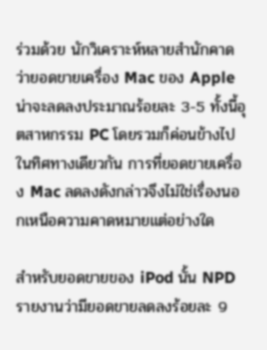ร่วมด้วย นักวิเคราะห์หลายสำนักคาดว่ายอดขายเครื่อง Mac ของ Apple น่าจะลดลงประมาณร้อยละ 3-5 ทั้งนี้อุตสาหกรรม PC โดยรวมก็ค่อนข้างไปในทิศทางเดียวกัน การที่ยอดขายเครื่อง Mac ลดลงดังกล่าวจึงไม่ใช่เรื่องนอกเหนือความคาดหมายแต่อย่างใด

สำหรับยอดขายของ iPod นั้น NPD รายงานว่ามียอดขายลดลงร้อยละ 9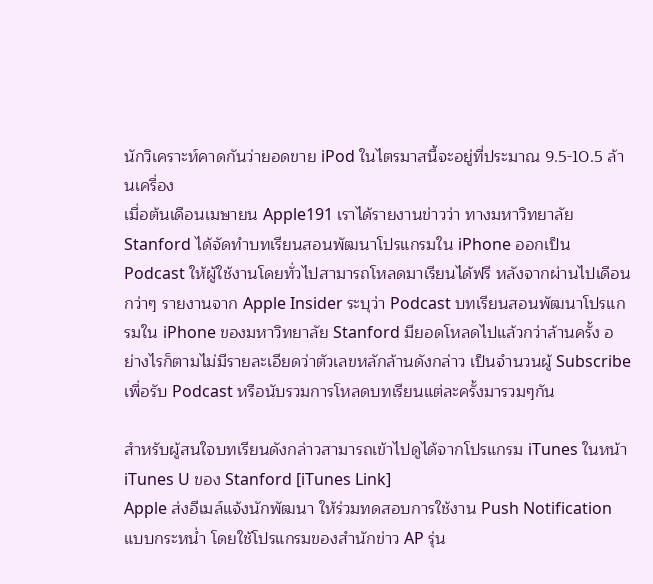นักวิเคราะห์คาดกันว่ายอดขาย iPod ในไตรมาสนี้จะอยู่ที่ประมาณ 9.5-10.5 ล้านเครื่อง
เมื่อต้นเดือนเมษายน Apple191 เราได้รายงานข่าวว่า ทางมหาวิทยาลัย Stanford ได้จัดทำบทเรียนสอนพัฒนาโปรแกรมใน iPhone ออกเป็น Podcast ให้ผู้ใช้งานโดยทั่วไปสามารถโหลดมาเรียนได้ฟรี หลังจากผ่านไปเดือนกว่าๆ รายงานจาก Apple Insider ระบุว่า Podcast บทเรียนสอนพัฒนาโปรแกรมใน iPhone ของมหาวิทยาลัย Stanford มียอดโหลดไปแล้วกว่าล้านครั้ง อย่างไรก็ตามไม่มีรายละเอียดว่าตัวเลขหลักล้านดังกล่าว เป็นจำนวนผู้ Subscribe เพื่อรับ Podcast หรือนับรวมการโหลดบทเรียนแต่ละครั้งมารวมๆกัน

สำหรับผู้สนใจบทเรียนดังกล่าวสามารถเข้าไปดูได้จากโปรแกรม iTunes ในหน้า iTunes U ของ Stanford [iTunes Link]
Apple ส่งอีเมล์แจ้งนักพัฒนา ให้ร่วมทดสอบการใช้งาน Push Notification แบบกระหน่ำ โดยใช้โปรแกรมของสำนักข่าว AP รุ่น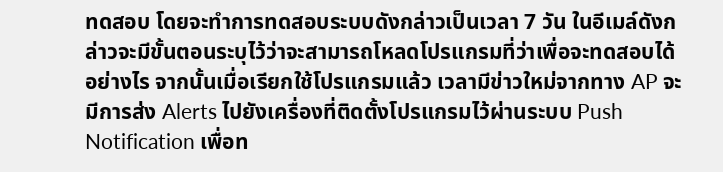ทดสอบ โดยจะทำการทดสอบระบบดังกล่าวเป็นเวลา 7 วัน ในอีเมล์ดังกล่าวจะมีขั้นตอนระบุไว้ว่าจะสามารถโหลดโปรแกรมที่ว่าเพื่อจะทดสอบได้อย่างไร จากนั้นเมื่อเรียกใช้โปรแกรมแล้ว เวลามีข่าวใหม่จากทาง AP จะมีการส่ง Alerts ไปยังเครื่องที่ติดตั้งโปรแกรมไว้ผ่านระบบ Push Notification เพื่อท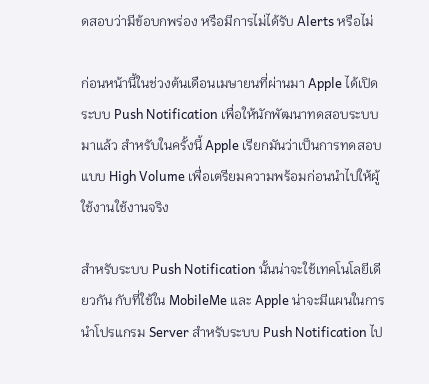ดสอบว่ามีข้อบกพร่อง หรือมีการไม่ได้รับ Alerts หรือไม่

ก่อนหน้านี้ในช่วงต้นเดือนเมษายนที่ผ่านมา Apple ได้เปิดระบบ Push Notification เพื่อให้นักพัฒนาทดสอบระบบมาแล้ว สำหรับในครั้งนี้ Apple เรียกมันว่าเป็นการทดสอบแบบ High Volume เพื่อเตรียมความพร้อมก่อนนำไปให้ผู้ใช้งานใช้งานจริง

สำหรับระบบ Push Notification นั้นน่าจะใช้เทคโนโลยีเดียวกัน กับที่ใช้ใน MobileMe และ Apple น่าจะมีแผนในการนำโปรแกรม Server สำหรับระบบ Push Notification ไป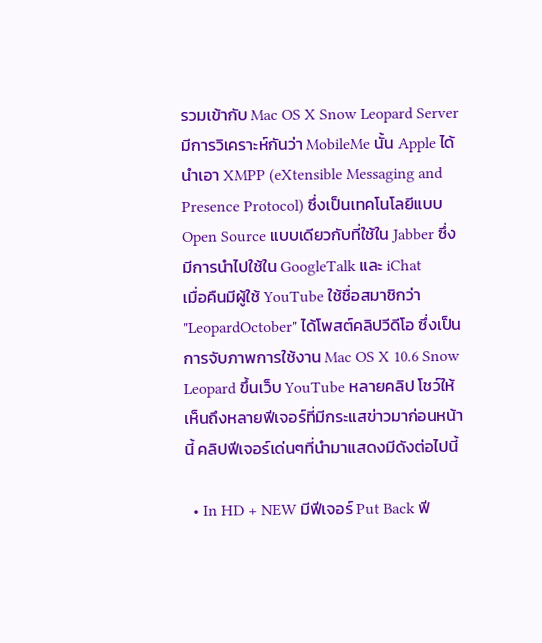รวมเข้ากับ Mac OS X Snow Leopard Server มีการวิเคราะห์กันว่า MobileMe นั้น Apple ได้นำเอา XMPP (eXtensible Messaging and Presence Protocol) ซึ่งเป็นเทคโนโลยีแบบ Open Source แบบเดียวกับที่ใช้ใน Jabber ซึ่งมีการนำไปใช้ใน GoogleTalk และ iChat
เมื่อคืนมีผู้ใช้ YouTube ใช้ชื่อสมาชิกว่า "LeopardOctober" ได้โพสต์คลิปวีดีโอ ซึ่งเป็นการจับภาพการใช้งาน Mac OS X 10.6 Snow Leopard ขึ้นเว็บ YouTube หลายคลิป โชว์ให้เห็นถึงหลายฟีเจอร์ที่มีกระแสข่าวมาก่อนหน้านี้ คลิปฟีเจอร์เด่นๆที่นำมาแสดงมีดังต่อไปนี้

  • In HD + NEW มีฟีเจอร์ Put Back ฟี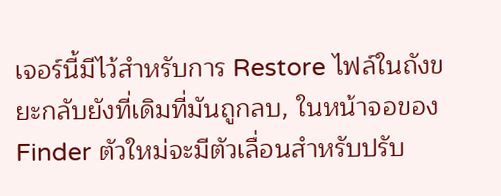เจอร์นี้มีไว้สำหรับการ Restore ไฟล์ในถังขยะกลับยังที่เดิมที่มันถูกลบ, ในหน้าจอของ Finder ตัวใหม่จะมีตัวเลื่อนสำหรับปรับ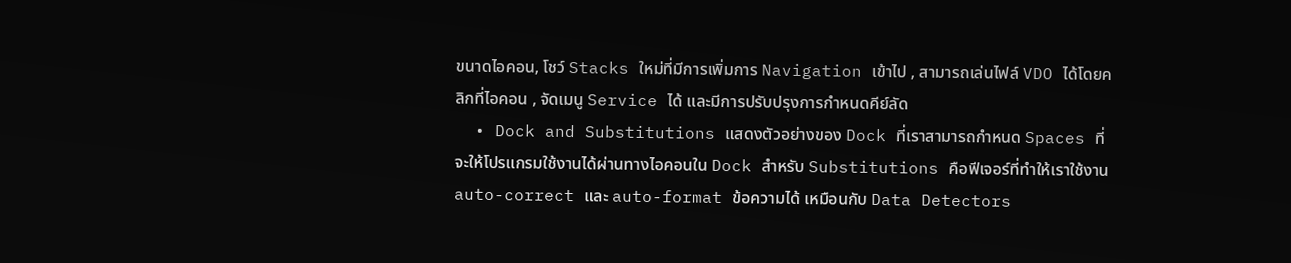ขนาดไอคอน, โชว์ Stacks ใหม่ที่มีการเพิ่มการ Navigation เข้าไป , สามารถเล่นไฟล์ VDO ได้โดยคลิกที่ไอคอน , จัดเมนู Service ได้ และมีการปรับปรุงการกำหนดคีย์ลัด
  • Dock and Substitutions แสดงตัวอย่างของ Dock ที่เราสามารถกำหนด Spaces ที่จะให้โปรแกรมใช้งานได้ผ่านทางไอคอนใน Dock สำหรับ Substitutions คือฟีเจอร์ที่ทำให้เราใช้งาน auto-correct และ auto-format ข้อความได้ เหมือนกับ Data Detectors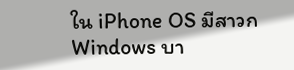ใน iPhone OS มีสาวก Windows บา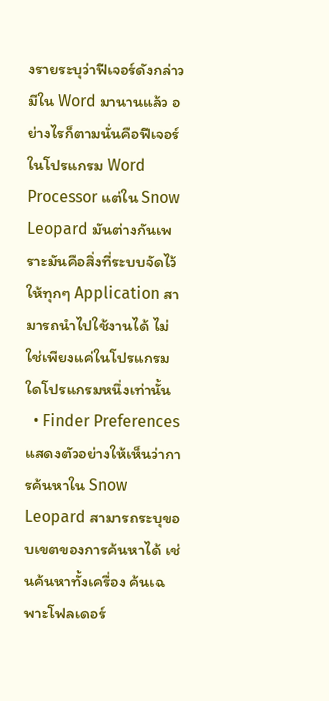งรายระบุว่าฟีเจอร์ดังกล่าวมีใน Word มานานแล้ว อย่างไรก็ตามนั่นคือฟีเจอร์ในโปรแกรม Word Processor แต่ใน Snow Leopard มันต่างกันเพราะมันคือสิ่งที่ระบบจัดไว้ให้ทุกๆ Application สามารถนำไปใช้งานได้ ไม่ใช่เพียงแค่ในโปรแกรมใดโปรแกรมหนึ่งเท่านั้น
  • Finder Preferences แสดงตัวอย่างให้เห็นว่าการค้นหาใน Snow Leopard สามารถระบุขอบเขตของการค้นหาได้ เช่นค้นหาทั้งเครื่อง ค้นเฉพาะโฟลเดอร์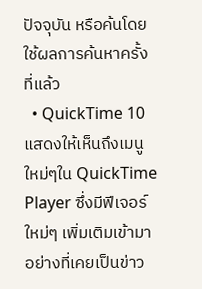ปัจจุบัน หรือค้นโดยใช้ผลการค้นหาครั้งที่แล้ว
  • QuickTime 10 แสดงให้เห็นถึงเมนูใหม่ๆใน QuickTime Player ซึ่งมีฟีเจอร์ใหม่ๆ เพิ่มเติมเข้ามา อย่างที่เคยเป็นข่าว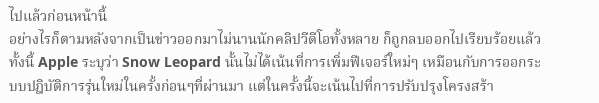ไปแล้วก่อนหน้านี้
อย่างไรก็ตามหลังจากเป็นข่าวออกมาไม่นานนักคลิปวีดีโอทั้งหลาย ก็ถูกลบออกไปเรียบร้อยแล้ว ทั้งนี้ Apple ระบุว่า Snow Leopard นั้นไม่ได้เน้นที่การเพิ่มฟีเจอร์ใหม่ๆ เหมือนกับการออกระบบปฎิบัติการรุ่นใหม่ในครั้งก่อนๆที่ผ่านมา แต่ในครั้งนี้จะเน้นไปที่การปรับปรุงโครงสร้า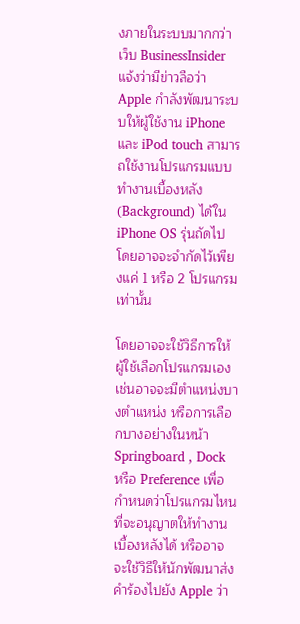งภายในระบบมากกว่า
เว็บ BusinessInsider แจ้งว่ามีข่าวลือว่า Apple กำลังพัฒนาระบบให้ผู้ใช้งาน iPhone และ iPod touch สามารถใช้งานโปรแกรมแบบทำงานเบื้องหลัง (Background) ได้ใน iPhone OS รุ่นถัดไป โดยอาจจะจำกัดไว้เพียงแค่ 1 หรือ 2 โปรแกรมเท่านั้น

โดยอาจจะใช้วิธีการให้ผู้ใช้เลือกโปรแกรมเอง เช่นอาจจะมีตำแหน่งบางตำแหน่ง หรือการเลือกบางอย่างในหน้า Springboard , Dock หรือ Preference เพื่อกำหนดว่าโปรแกรมไหนที่จะอนุญาตให้ทำงานเบื้องหลังได้ หรืออาจจะใช้วิธีให้นักพัฒนาส่งคำร้องไปยัง Apple ว่า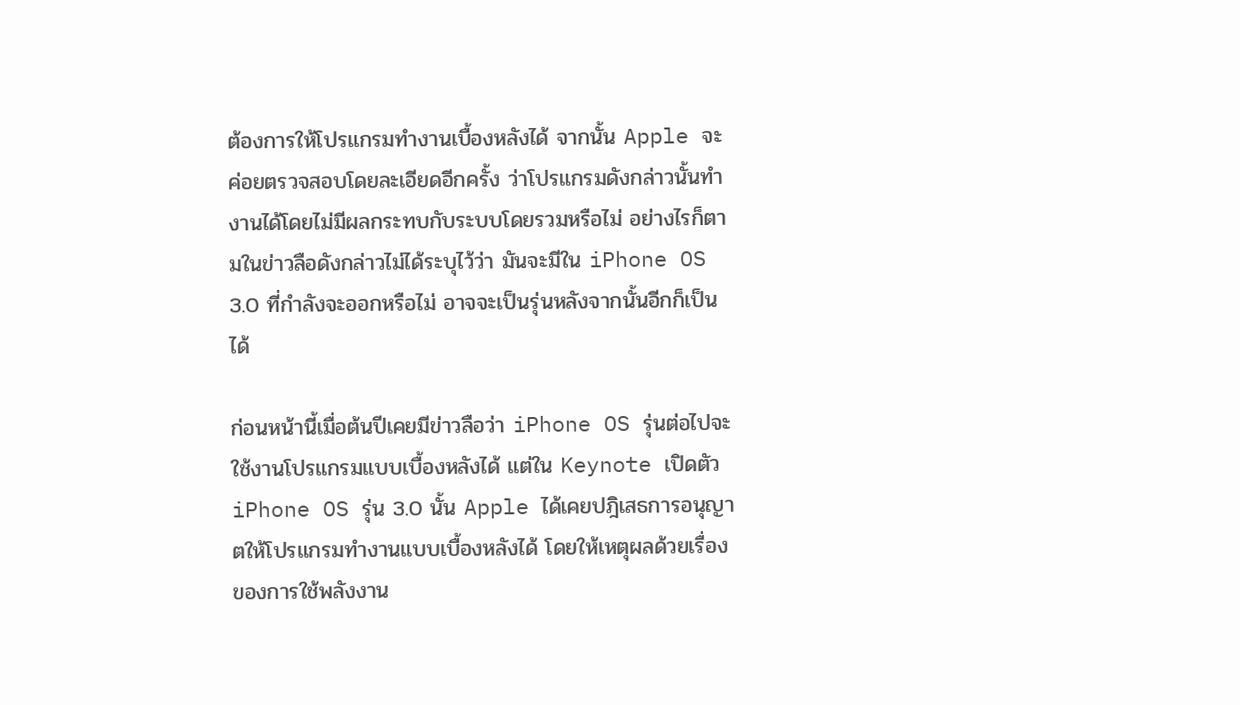ต้องการให้โปรแกรมทำงานเบื้องหลังได้ จากนั้น Apple จะค่อยตรวจสอบโดยละเอียดอีกครั้ง ว่าโปรแกรมดังกล่าวนั้นทำงานได้โดยไม่มีผลกระทบกับระบบโดยรวมหรือไม่ อย่างไรก็ตามในข่าวลือดังกล่าวไม่ได้ระบุไว้ว่า มันจะมีใน iPhone OS 3.0 ที่กำลังจะออกหรือไม่ อาจจะเป็นรุ่นหลังจากนั้นอีกก็เป็นได้

ก่อนหน้านี้เมื่อต้นปีเคยมีข่าวลือว่า iPhone OS รุ่นต่อไปจะใช้งานโปรแกรมแบบเบื้องหลังได้ แต่ใน Keynote เปิดตัว iPhone OS รุ่น 3.0 นั้น Apple ได้เคยปฎิเสธการอนุญาตให้โปรแกรมทำงานแบบเบื้องหลังได้ โดยให้เหตุผลด้วยเรื่องของการใช้พลังงาน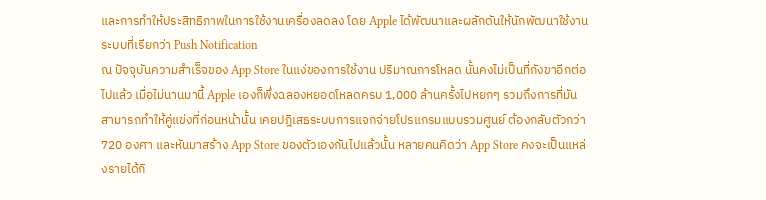และการทำให้ประสิทธิภาพในการใช้งานเครื่องลดลง โดย Apple ได้พัฒนาและผลักดันให้นักพัฒนาใช้งานระบบที่เรียกว่า Push Notification
ณ ปัจจุบันความสำเร็จของ App Store ในแง่ของการใช้งาน ปริมาณการโหลด นั้นคงไม่เป็นที่กังขาอีกต่อไปแล้ว เมื่อไม่นานมานี้ Apple เองก็พึ่งฉลองหยอดโหลดครบ 1,000 ล้านครั้งไปหยกๆ รวมถึงการที่มันสามารถทำให้คู่แข่งที่ก่อนหน้านั้น เคยปฎิเสธระบบการแจกจ่ายโปรแกรมแบบรวมศูนย์ ต้องกลับตัวกว่า 720 องศา และหันมาสร้าง App Store ของตัวเองกันไปแล้วนั้น หลายคนคิดว่า App Store คงจะเป็นแหล่งรายได้กิ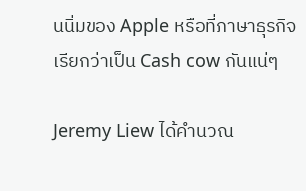นนิ่มของ Apple หรือที่ภาษาธุรกิจเรียกว่าเป็น Cash cow กันแน่ๆ

Jeremy Liew ได้คำนวณ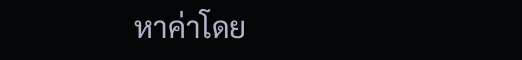หาค่าโดย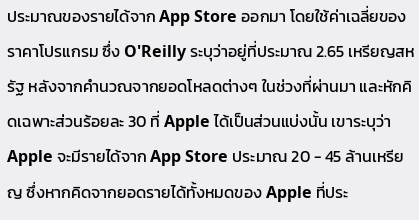ประมาณของรายได้จาก App Store ออกมา โดยใช้ค่าเฉลี่ยของราคาโปรแกรม ซึ่ง O'Reilly ระบุว่าอยู่ที่ประมาณ 2.65 เหรียญสหรัฐ หลังจากคำนวณจากยอดโหลดต่างๆ ในช่วงที่ผ่านมา และหักคิดเฉพาะส่วนร้อยละ 30 ที่ Apple ได้เป็นส่วนแบ่งนั้น เขาระบุว่า Apple จะมีรายได้จาก App Store ประมาณ 20 - 45 ล้านเหรียญ ซึ่งหากคิดจากยอดรายได้ทั้งหมดของ Apple ที่ประ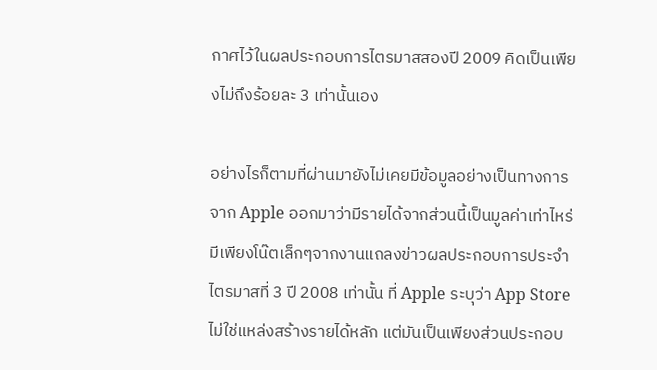กาศไว้ในผลประกอบการไตรมาสสองปี 2009 คิดเป็นเพียงไม่ถึงร้อยละ 3 เท่านั้นเอง

อย่างไรก็ตามที่ผ่านมายังไม่เคยมีข้อมูลอย่างเป็นทางการจาก Apple ออกมาว่ามีรายได้จากส่วนนี้เป็นมูลค่าเท่าไหร่ มีเพียงโน๊ตเล็กๆจากงานแถลงข่าวผลประกอบการประจำไตรมาสที่ 3 ปี 2008 เท่านั้น ที่ Apple ระบุว่า App Store ไม่ใช่แหล่งสร้างรายได้หลัก แต่มันเป็นเพียงส่วนประกอบ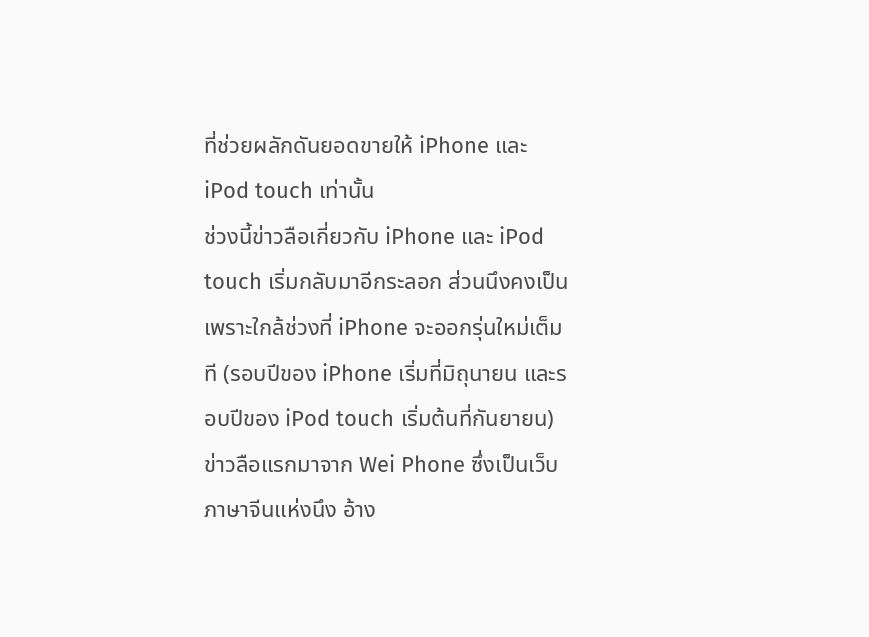ที่ช่วยผลักดันยอดขายให้ iPhone และ iPod touch เท่านั้น
ช่วงนี้ข่าวลือเกี่ยวกับ iPhone และ iPod touch เริ่มกลับมาอีกระลอก ส่วนนึงคงเป็นเพราะใกล้ช่วงที่ iPhone จะออกรุ่นใหม่เต็มที (รอบปีของ iPhone เริ่มที่มิถุนายน และรอบปีของ iPod touch เริ่มต้นที่กันยายน) ข่าวลือแรกมาจาก Wei Phone ซึ่งเป็นเว็บภาษาจีนแห่งนึง อ้าง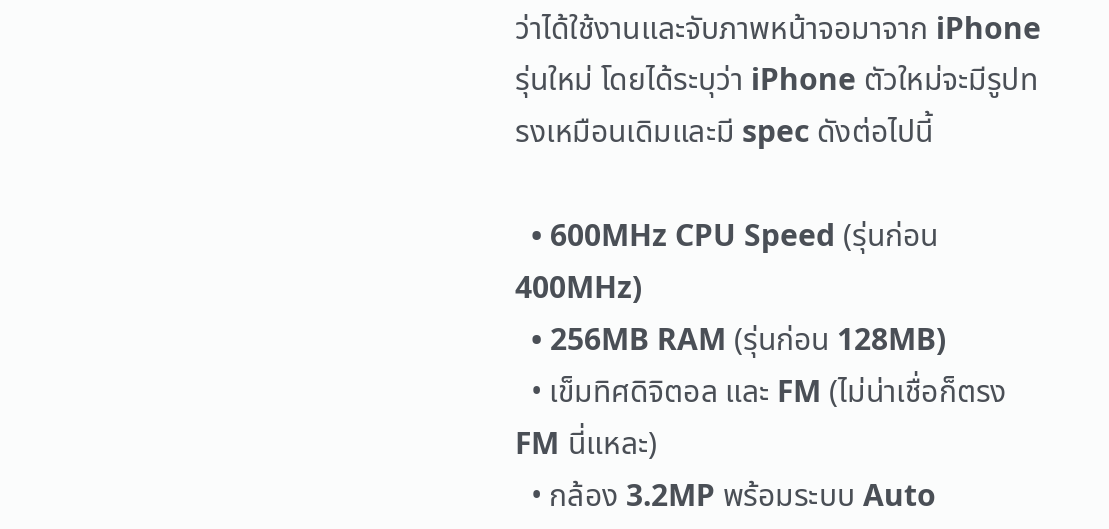ว่าได้ใช้งานและจับภาพหน้าจอมาจาก iPhone รุ่นใหม่ โดยได้ระบุว่า iPhone ตัวใหม่จะมีรูปทรงเหมือนเดิมและมี spec ดังต่อไปนี้

  • 600MHz CPU Speed (รุ่นก่อน 400MHz)
  • 256MB RAM (รุ่นก่อน 128MB)
  • เข็มทิศดิจิตอล และ FM (ไม่น่าเชื่อก็ตรง FM นี่แหละ)
  • กล้อง 3.2MP พร้อมระบบ Auto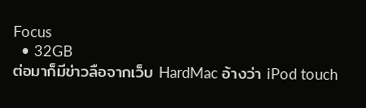Focus
  • 32GB
ต่อมาก็มีข่าวลือจากเว็บ HardMac อ้างว่า iPod touch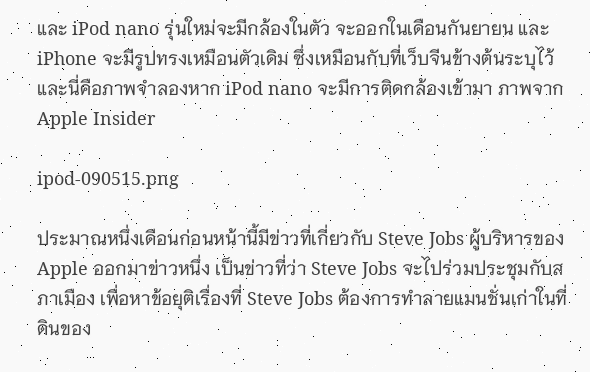และ iPod nano รุ่นใหม่จะมีกล้องในตัว จะออกในเดือนกันยายน และ iPhone จะมีรูปทรงเหมือนตัวเดิม ซึ่งเหมือนกับที่เว็บจีนข้างต้นระบุไว้ และนี่คือภาพจำลองหาก iPod nano จะมีการติดกล้องเข้ามา ภาพจาก Apple Insider

ipod-090515.png

ประมาณหนึ่งเดือนก่อนหน้านี้มีข่าวที่เกี่ยวกับ Steve Jobs ผู้บริหารของ Apple ออกมาข่าวหนึ่ง เป็นข่าวที่ว่า Steve Jobs จะไปร่วมประชุมกับสภาเมือง เพื่อหาข้อยุติเรื่องที่ Steve Jobs ต้องการทำลายแมนชั่นเก่าในที่ดินของ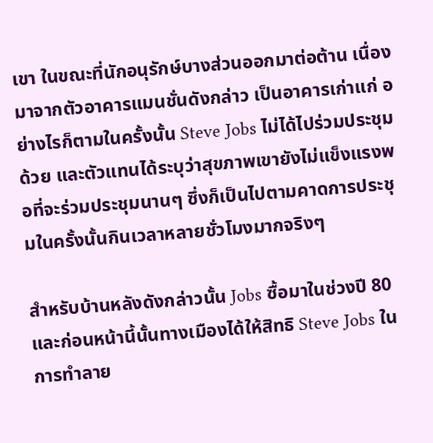เขา ในขณะที่นักอนุรักษ์บางส่วนออกมาต่อต้าน เนื่องมาจากตัวอาคารแมนชั่นดังกล่าว เป็นอาคารเก่าแก่ อย่างไรก็ตามในครั้งนั้น Steve Jobs ไม่ได้ไปร่วมประชุมด้วย และตัวแทนได้ระบุว่าสุขภาพเขายังไม่แข็งแรงพอที่จะร่วมประชุมนานๆ ซึ่งก็เป็นไปตามคาดการประชุมในครั้งนั้นกินเวลาหลายชั่วโมงมากจริงๆ

สำหรับบ้านหลังดังกล่าวนั้น Jobs ซื้อมาในช่วงปี 80 และก่อนหน้านี้นั้นทางเมืองได้ให้สิทธิ Steve Jobs ในการทำลาย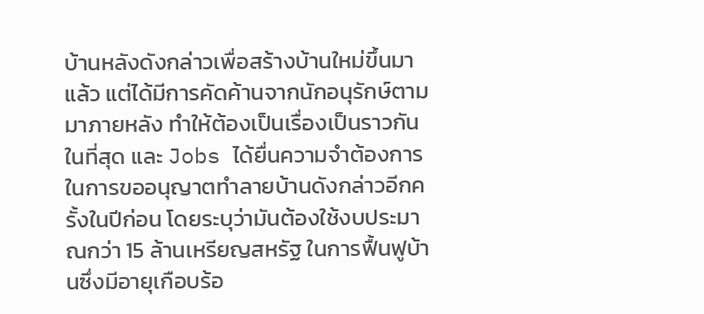บ้านหลังดังกล่าวเพื่อสร้างบ้านใหม่ขึ้นมาแล้ว แต่ได้มีการคัดค้านจากนักอนุรักษ์ตามมาภายหลัง ทำให้ต้องเป็นเรื่องเป็นราวกันในที่สุด และ Jobs ได้ยื่นความจำต้องการในการขออนุญาตทำลายบ้านดังกล่าวอีกครั้งในปีก่อน โดยระบุว่ามันต้องใช้งบประมาณกว่า 15 ล้านเหรียญสหรัฐ ในการฟื้นฟูบ้านซึ่งมีอายุเกือบร้อ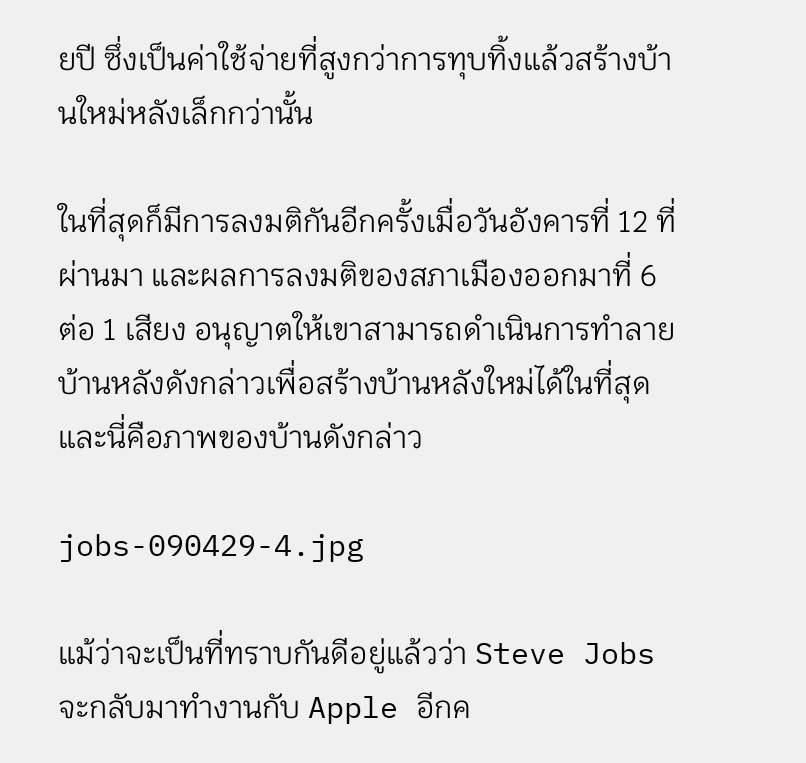ยปี ซึ่งเป็นค่าใช้จ่ายที่สูงกว่าการทุบทิ้งแล้วสร้างบ้านใหม่หลังเล็กกว่านั้น

ในที่สุดก็มีการลงมติกันอีกครั้งเมื่อวันอังคารที่ 12 ที่ผ่านมา และผลการลงมติของสภาเมืองออกมาที่ 6 ต่อ 1 เสียง อนุญาตให้เขาสามารถดำเนินการทำลายบ้านหลังดังกล่าวเพื่อสร้างบ้านหลังใหม่ได้ในที่สุด และนี่คือภาพของบ้านดังกล่าว

jobs-090429-4.jpg

แม้ว่าจะเป็นที่ทราบกันดีอยู่แล้วว่า Steve Jobs จะกลับมาทำงานกับ Apple อีกค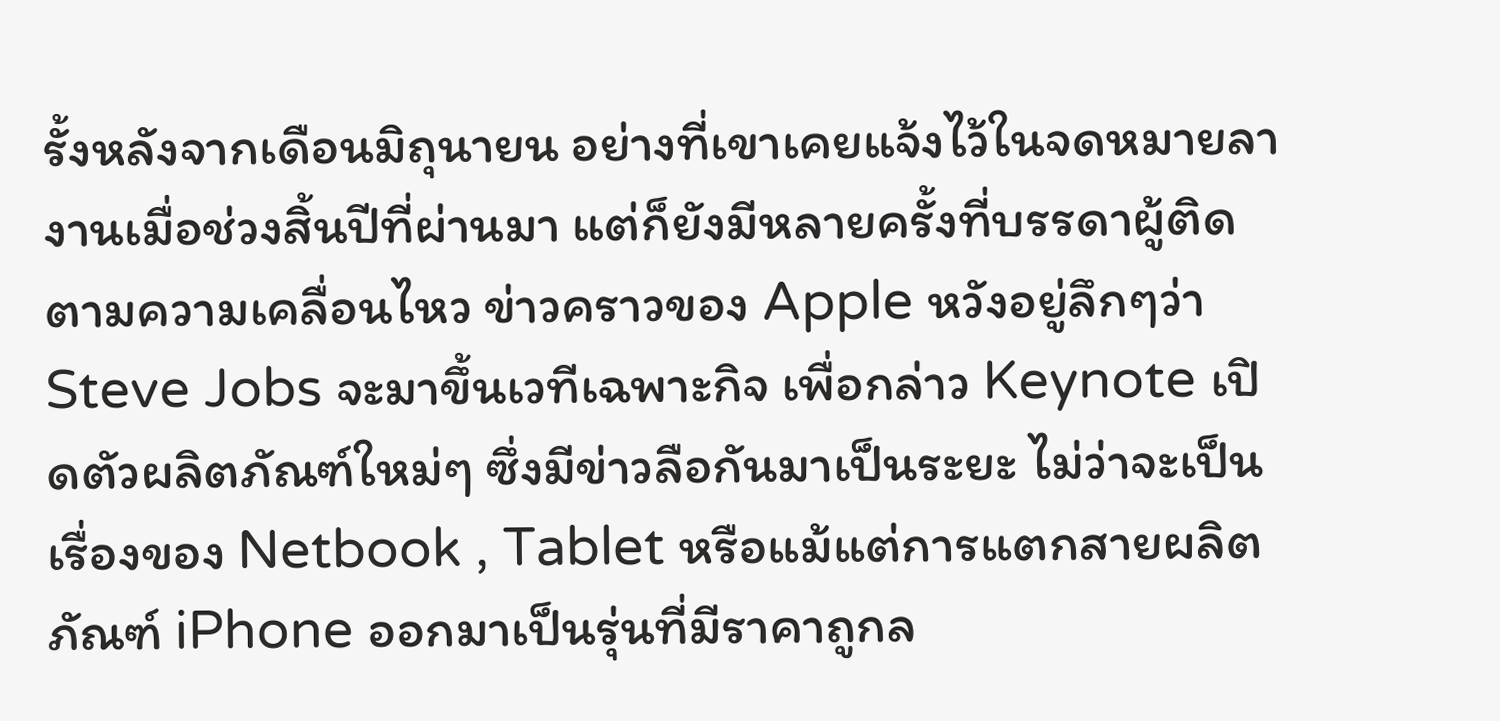รั้งหลังจากเดือนมิถุนายน อย่างที่เขาเคยแจ้งไว้ในจดหมายลางานเมื่อช่วงสิ้นปีที่ผ่านมา แต่ก็ยังมีหลายครั้งที่บรรดาผู้ติดตามความเคลื่อนไหว ข่าวคราวของ Apple หวังอยู่ลึกๆว่า Steve Jobs จะมาขึ้นเวทีเฉพาะกิจ เพื่อกล่าว Keynote เปิดตัวผลิตภัณฑ์ใหม่ๆ ซึ่งมีข่าวลือกันมาเป็นระยะ ไม่ว่าจะเป็นเรื่องของ Netbook , Tablet หรือแม้แต่การแตกสายผลิตภัณฑ์ iPhone ออกมาเป็นรุ่นที่มีราคาถูกล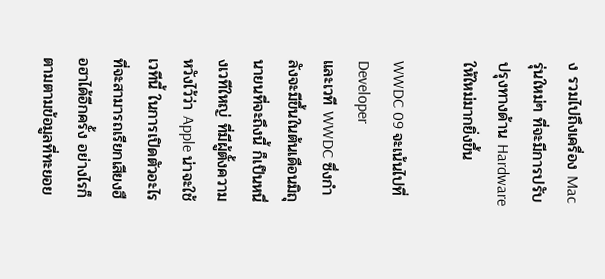ง รวมไปถึงเครื่อง Mac รุ่นใหม่ๆ ที่จะมีการปรับปรุงทางด้าน Hardware ให้ใหม่มากยิ่งขึ้น

WWDC 09 จะเน้นไปที่ Developer
และเวที WWDC ซึ่งกำลังจะมีขึ้นในต้นเดือนมิถุนายนที่จะถึงนี้ ก็เป็นหนึ่งเวทีใหญ่ ที่มีผู้ตั้งความหวังไว้ว่า Apple น่าจะใช้เวทีนี้ ในการเปิดตัวอะไรที่จะสามารถเรียกเสียงฮือฮาได้อีกครั้ง อย่างไรก็ตามตามข้อมูลที่ทะยอย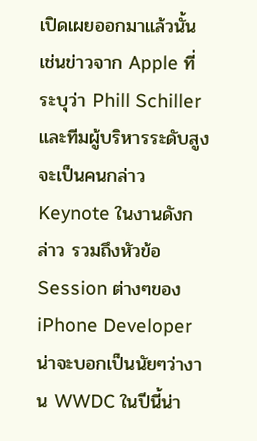เปิดเผยออกมาแล้วนั้น เช่นข่าวจาก Apple ที่ระบุว่า Phill Schiller และทีมผู้บริหารระดับสูงจะเป็นคนกล่าว Keynote ในงานดังกล่าว รวมถึงหัวข้อ Session ต่างๆของ iPhone Developer น่าจะบอกเป็นนัยๆว่างาน WWDC ในปีนี้น่า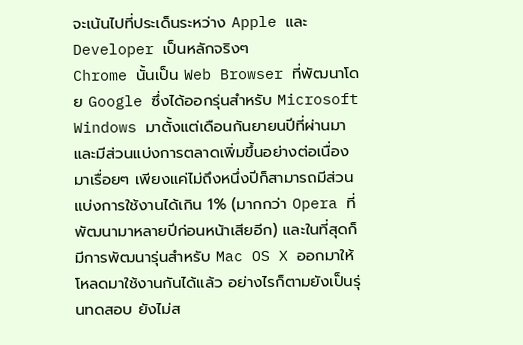จะเน้นไปที่ประเด็นระหว่าง Apple และ Developer เป็นหลักจริงๆ
Chrome นั้นเป็น Web Browser ที่พัฒนาโดย Google ซึ่งได้ออกรุ่นสำหรับ Microsoft Windows มาตั้งแต่เดือนกันยายนปีที่ผ่านมา และมีส่วนแบ่งการตลาดเพิ่มขึ้นอย่างต่อเนื่องมาเรื่อยๆ เพียงแค่ไม่ถึงหนึ่งปีก็สามารถมีส่วนแบ่งการใช้งานได้เกิน 1% (มากกว่า Opera ที่พัฒนามาหลายปีก่อนหน้าเสียอีก) และในที่สุดก็มีการพัฒนารุ่นสำหรับ Mac OS X ออกมาให้โหลดมาใช้งานกันได้แล้ว อย่างไรก็ตามยังเป็นรุ่นทดสอบ ยังไม่ส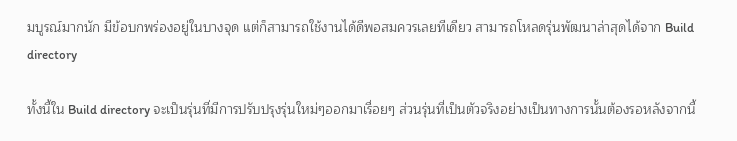มบูรณ์มากนัก มีข้อบกพร่องอยู่ในบางจุด แต่ก็สามารถใช้งานได้ดีพอสมควรเลยทีเดียว สามารถโหลดรุ่นพัฒนาล่าสุดได้จาก Build directory

ทั้งนี้ใน Build directory จะเป็นรุ่นที่มีการปรับปรุงรุ่นใหม่ๆออกมาเรื่อยๆ ส่วนรุ่นที่เป็นตัวจริงอย่างเป็นทางการนั้นต้องรอหลังจากนี้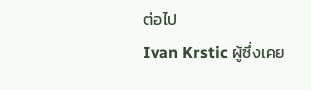ต่อไป
Ivan Krstic ผู้ซึ่งเคย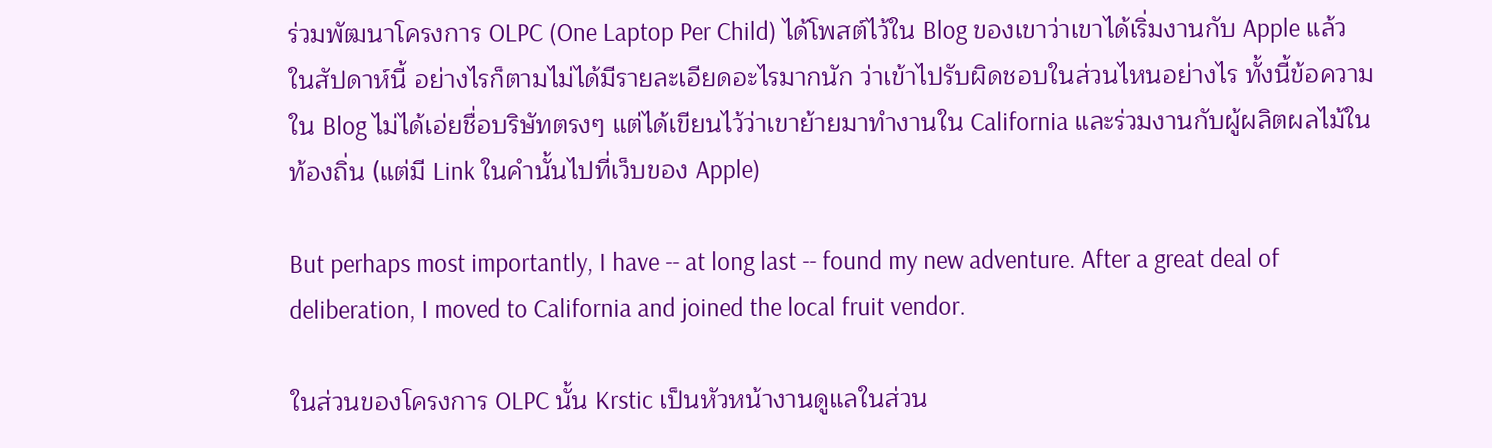ร่วมพัฒนาโครงการ OLPC (One Laptop Per Child) ได้โพสต์ไว้ใน Blog ของเขาว่าเขาได้เริ่มงานกับ Apple แล้วในสัปดาห์นี้ อย่างไรก็ตามไม่ได้มีรายละเอียดอะไรมากนัก ว่าเข้าไปรับผิดชอบในส่วนไหนอย่างไร ทั้งนี้ข้อความใน Blog ไม่ได้เอ่ยชื่อบริษัทตรงๆ แต่ได้เขียนไว้ว่าเขาย้ายมาทำงานใน California และร่วมงานกับผู้ผลิตผลไม้ในท้องถิ่น (แต่มี Link ในคำนั้นไปที่เว็บของ Apple)

But perhaps most importantly, I have -- at long last -- found my new adventure. After a great deal of deliberation, I moved to California and joined the local fruit vendor.

ในส่วนของโครงการ OLPC นั้น Krstic เป็นหัวหน้างานดูแลในส่วน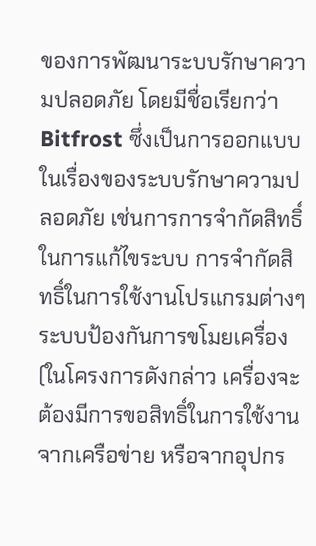ของการพัฒนาระบบรักษาความปลอดภัย โดยมีชื่อเรียกว่า Bitfrost ซึ่งเป็นการออกแบบในเรื่องของระบบรักษาความปลอดภัย เช่นการการจำกัดสิทธิ์ในการแก้ไขระบบ การจำกัดสิทธิ์ในการใช้งานโปรแกรมต่างๆ ระบบป้องกันการขโมยเครื่อง (ในโครงการดังกล่าว เครื่องจะต้องมีการขอสิทธิ์ในการใช้งานจากเครือข่าย หรือจากอุปกร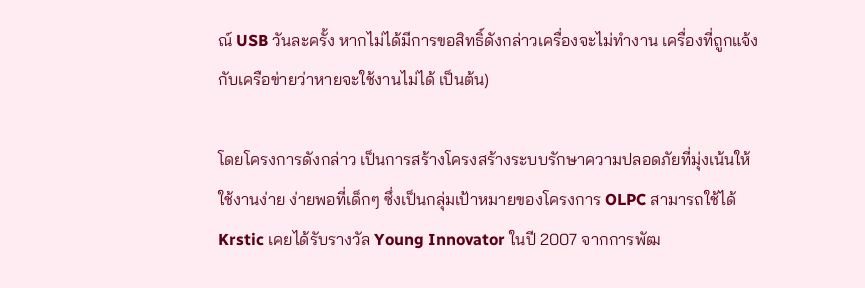ณ์ USB วันละครั้ง หากไม่ได้มีการขอสิทธิ์ดังกล่าวเครื่องจะไม่ทำงาน เครื่องที่ถูกแจ้งกับเครือข่ายว่าหายจะใช้งานไม่ได้ เป็นต้น)

โดยโครงการดังกล่าว เป็นการสร้างโครงสร้างระบบรักษาความปลอดภัยที่มุ่งเน้นให้ใช้งานง่าย ง่ายพอที่เด็กๆ ซึ่งเป็นกลุ่มเป้าหมายของโครงการ OLPC สามารถใช้ได้ Krstic เคยได้รับรางวัล Young Innovator ในปี 2007 จากการพัฒ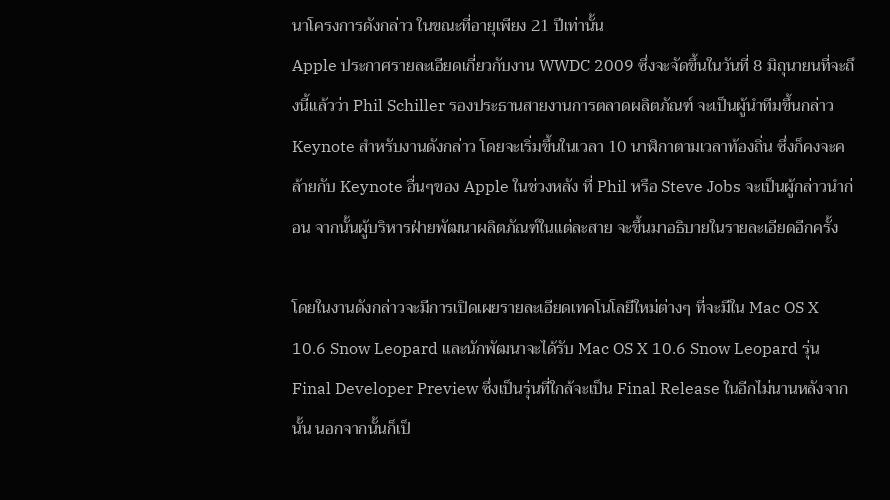นาโครงการดังกล่าว ในขณะที่อายุเพียง 21 ปีเท่านั้น
Apple ประกาศรายละเอียดเกี่ยวกับงาน WWDC 2009 ซึ่งจะจัดขึ้นในวันที่ 8 มิถุนายนที่จะถึงนี้แล้วว่า Phil Schiller รองประธานสายงานการตลาดผลิตภัณฑ์ จะเป็นผู้นำทีมขึ้นกล่าว Keynote สำหรับงานดังกล่าว โดยจะเริ่มขึ้นในเวลา 10 นาฬิกาตามเวลาท้องถิ่น ซึ่งก็คงจะคล้ายกับ Keynote อื่นๆของ Apple ในช่วงหลัง ที่ Phil หรือ Steve Jobs จะเป็นผู้กล่าวนำก่อน จากนั้นผู้บริหารฝ่ายพัฒนาผลิตภัณฑ์ในแต่ละสาย จะขึ้นมาอธิบายในรายละเอียดอีกครั้ง

โดยในงานดังกล่าวจะมีการเปิดเผยรายละเอียดเทคโนโลยีใหม่ต่างๆ ที่จะมีใน Mac OS X 10.6 Snow Leopard และนักพัฒนาจะได้รับ Mac OS X 10.6 Snow Leopard รุ่น Final Developer Preview ซึ่งเป็นรุ่นที่ใกล้จะเป็น Final Release ในอีกไม่นานหลังจากนั้น นอกจากนั้นก็เป็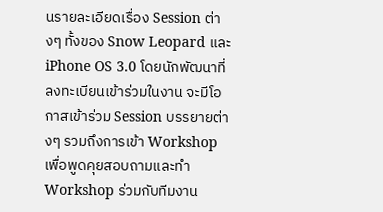นรายละเอียดเรื่อง Session ต่างๆ ทั้งของ Snow Leopard และ iPhone OS 3.0 โดยนักพัฒนาที่ลงทะเบียนเข้าร่วมในงาน จะมีโอกาสเข้าร่วม Session บรรยายต่างๆ รวมถึงการเข้า Workshop เพื่อพูดคุยสอบถามและทำ Workshop ร่วมกับทีมงาน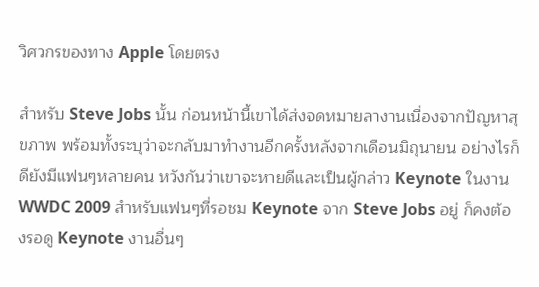วิศวกรของทาง Apple โดยตรง

สำหรับ Steve Jobs นั้น ก่อนหน้านี้เขาได้ส่งจดหมายลางานเนื่องจากปัญหาสุขภาพ พร้อมทั้งระบุว่าจะกลับมาทำงานอีกครั้งหลังจากเดือนมิถุนายน อย่างไรก็ดียังมีแฟนๆหลายคน หวังกันว่าเขาจะหายดีและเป็นผู้กล่าว Keynote ในงาน WWDC 2009 สำหรับแฟนๆที่รอชม Keynote จาก Steve Jobs อยู่ ก็คงต้องรอดู Keynote งานอื่นๆ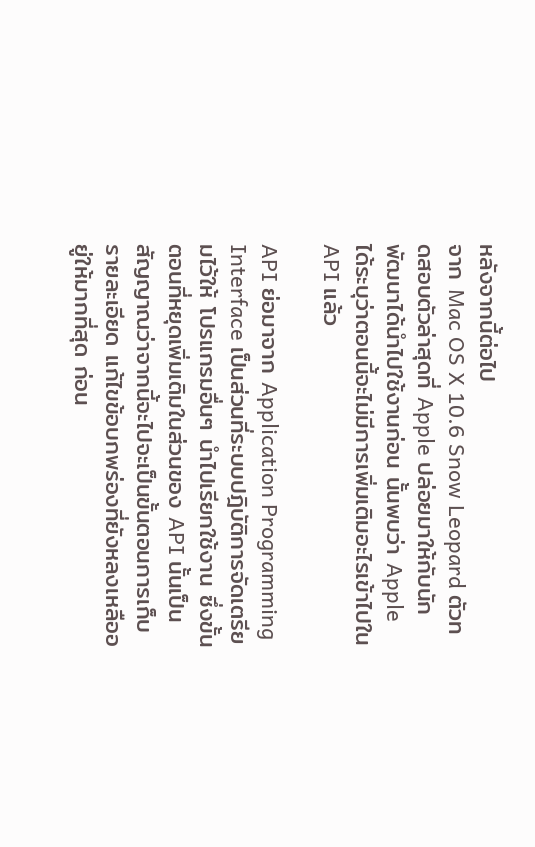หลังจากนี้ต่อไป
จาก Mac OS X 10.6 Snow Leopard ตัวทดสอบตัวล่าสุดที่ Apple ปล่อยมาให้กับนักพัฒนาได้นำไปใช้งานก่อน นั้นพบว่า Apple ได้ระบุว่าตอนนี้จะไม่มีการเพิ่มเติมอะไรเข้าไปใน API แล้ว

API ย่อมาจาก Application Programming Interface เป็นส่วนที่ระบบปฎิบัติการจัดเตรียมไว้ให้ โปรแกรมอื่นๆ นำไปเรียกใช้งาน ซึ่งขั้นตอนที่หยุดเพิ่มเติมในส่วนของ API นั้นเป็นสัญญาณว่าจากนี้จะไปจะเป็นขั้นตอนการเก็บรายละเอียด แก้ไขข้อบกพร่องที่ยังหลงเหลืออยู่ให้มากที่สุด ก่อน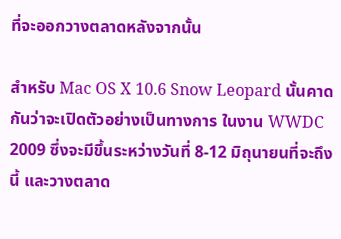ที่จะออกวางตลาดหลังจากนั้น

สำหรับ Mac OS X 10.6 Snow Leopard นั้นคาดกันว่าจะเปิดตัวอย่างเป็นทางการ ในงาน WWDC 2009 ซึ่งจะมีขึ้นระหว่างวันที่ 8-12 มิถุนายนที่จะถึงนี้ และวางตลาด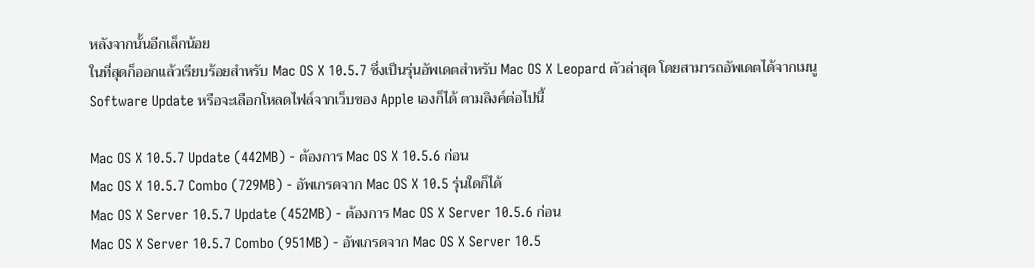หลังจากนั้นอีกเล็กน้อย
ในที่สุดก็ออกแล้วเรียบร้อยสำหรับ Mac OS X 10.5.7 ซึ่งเป็นรุ่นอัพเดตสำหรับ Mac OS X Leopard ตัวล่าสุด โดยสามารถอัพเดตได้จากเมนู Software Update หรือจะเลือกโหลดไฟล์จากเว็บของ Apple เองก็ได้ ตามลิงค์ต่อไปนี้

Mac OS X 10.5.7 Update (442MB) - ต้องการ Mac OS X 10.5.6 ก่อน
Mac OS X 10.5.7 Combo (729MB) - อัพเกรดจาก Mac OS X 10.5 รุ่นใดก็ได้
Mac OS X Server 10.5.7 Update (452MB) - ต้องการ Mac OS X Server 10.5.6 ก่อน
Mac OS X Server 10.5.7 Combo (951MB) - อัพเกรดจาก Mac OS X Server 10.5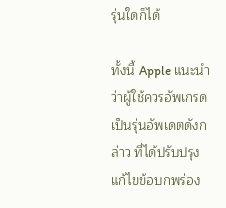รุ่นใดก็ได้

ทั้งนี้ Apple แนะนำว่าผู้ใช้ควรอัพเกรดเป็นรุ่นอัพเดตดังกล่าว ที่ได้ปรับปรุงแก้ไขข้อบกพร่อง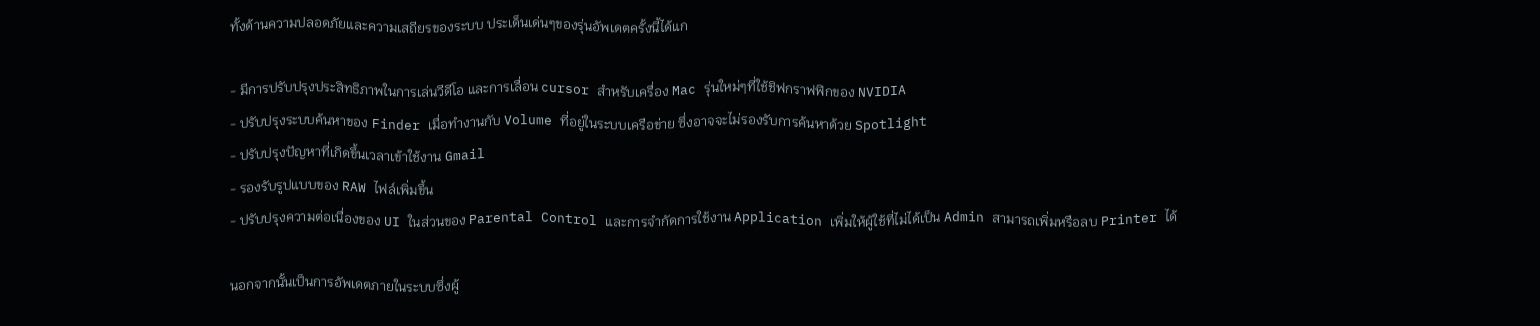ทั้งด้านความปลอดภัยและความเสถียรของระบบ ประเด็นเด่นๆของรุ่นอัพเดตครั้งนี้ได้แก

- มีการปรับปรุงประสิทธิภาพในการเล่นวีดีโอ และการเลื่อน cursor สำหรับเครื่อง Mac รุ่นใหม่ๆที่ใช้ชิฟกราฟฟิกของ NVIDIA
- ปรับปรุงระบบค้นหาของ Finder เมื่อทำงานกับ Volume ที่อยู่ในระบบเครือข่าย ซึ่งอาจจะไม่รองรับการค้นหาด้วย Spotlight
- ปรับปรุงปัญหาที่เกิดขึ้นเวลาเข้าใช้งาน Gmail
- รองรับรูปแบบของ RAW ไฟล์เพิ่มขึ้น
- ปรับปรุงความต่อเนื่องของ UI ในส่วนของ Parental Control และการจำกัดการใช้งาน Application เพิ่มให้ผู้ใช้ที่ไม่ได้เป็น Admin สามารถเพิ่มหรือลบ Printer ได้

นอกจากนั้นเป็นการอัพเดตภายในระบบซึ่งผู้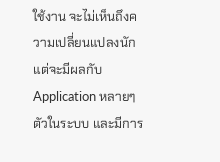ใช้งาน จะไม่เห็นถึงความเปลี่ยนแปลงนัก แต่จะมีผลกับ Application หลายๆตัวในระบบ และมีการ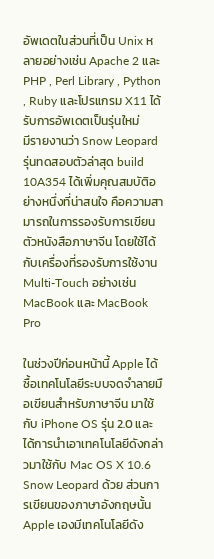อัพเดตในส่วนที่เป็น Unix หลายอย่างเช่น Apache 2 และ PHP , Perl Library , Python , Ruby และโปรแกรม X11 ได้รับการอัพเดตเป็นรุ่นใหม่
มีรายงานว่า Snow Leopard รุ่นทดสอบตัวล่าสุด build 10A354 ได้เพิ่มคุณสมบัติอย่างหนึ่งที่น่าสนใจ คือความสามารถในการรองรับการเขียนตัวหนังสือภาษาจีน โดยใช้ได้กับเครื่องที่รองรับการใช้งาน Multi-Touch อย่างเช่น MacBook และ MacBook Pro

ในช่วงปีก่อนหน้านี้ Apple ได้ซื้อเทคโนโลยีระบบจดจำลายมือเขียนสำหรับภาษาจีน มาใช้กับ iPhone OS รุ่น 2.0 และได้การนำเอาเทคโนโลยีดังกล่าวมาใช้กับ Mac OS X 10.6 Snow Leopard ด้วย ส่วนการเขียนของภาษาอังกฤษนั้น Apple เองมีเทคโนโลยีดัง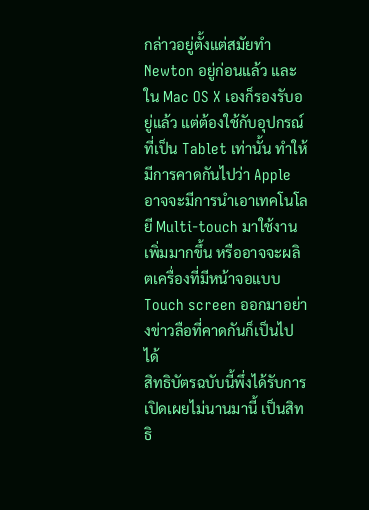กล่าวอยู่ตั้งแต่สมัยทำ Newton อยู่ก่อนแล้ว และใน Mac OS X เองก็รองรับอยู่แล้ว แต่ต้องใช้กับอุปกรณ์ที่เป็น Tablet เท่านั้น ทำให้มีการคาดกันไปว่า Apple อาจจะมีการนำเอาเทคโนโลยี Multi-touch มาใช้งานเพิ่มมากขึ้น หรืออาจจะผลิตเครื่องที่มีหน้าจอแบบ Touch screen ออกมาอย่างข่าวลือที่คาดกันก็เป็นไปได้
สิทธิบัตรฉบับนี้พึ่งได้รับการเปิดเผยไม่นานมานี้ เป็นสิทธิ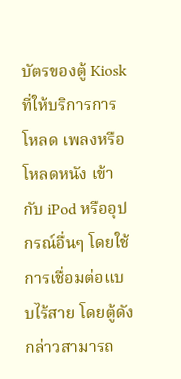บัตรของตู้ Kiosk ที่ให้บริการการโหลด เพลงหรือโหลดหนัง เข้ากับ iPod หรืออุปกรณ์อื่นๆ โดยใช้การเชื่อมต่อแบบไร้สาย โดยตู้ดังกล่าวสามารถ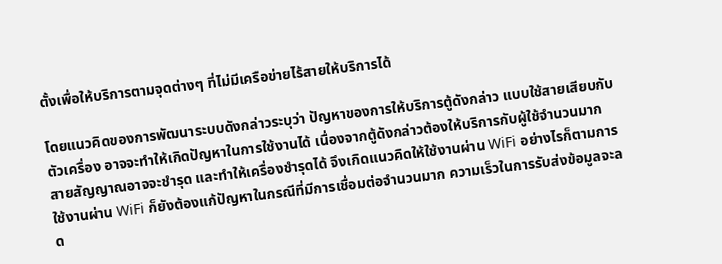ตั้งเพื่อให้บริการตามจุดต่างๆ ที่ไม่มีเครือข่ายไร้สายให้บริการได้

โดยแนวคิดของการพัฒนาระบบดังกล่าวระบุว่า ปัญหาของการให้บริการตู้ดังกล่าว แบบใช้สายเสียบกับตัวเครื่อง อาจจะทำให้เกิดปัญหาในการใช้งานได้ เนื่องจากตู้ดังกล่าวต้องให้บริการกับผู้ใช้จำนวนมาก สายสัญญาณอาจจะชำรุด และทำให้เครื่องชำรุดได้ จึงเกิดแนวคิดให้ใช้งานผ่าน WiFi อย่างไรก็ตามการใช้งานผ่าน WiFi ก็ยังต้องแก้ปัญหาในกรณีที่มีการเชื่อมต่อจำนวนมาก ความเร็วในการรับส่งข้อมูลจะลด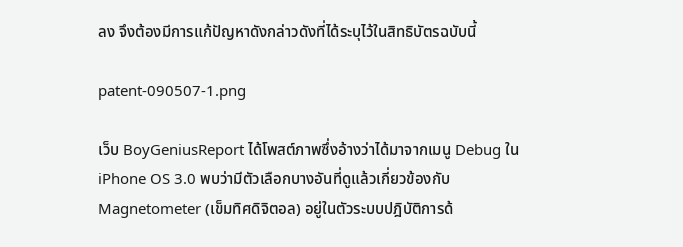ลง จึงต้องมีการแก้ปัญหาดังกล่าวดังที่ได้ระบุไว้ในสิทธิบัตรฉบับนี้

patent-090507-1.png

เว็บ BoyGeniusReport ได้โพสต์ภาพซึ่งอ้างว่าได้มาจากเมนู Debug ใน iPhone OS 3.0 พบว่ามีตัวเลือกบางอันที่ดูแล้วเกี่ยวข้องกับ Magnetometer (เข็มทิศดิจิตอล) อยู่ในตัวระบบปฎิบัติการด้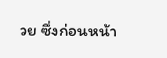วย ซึ่งก่อนหน้า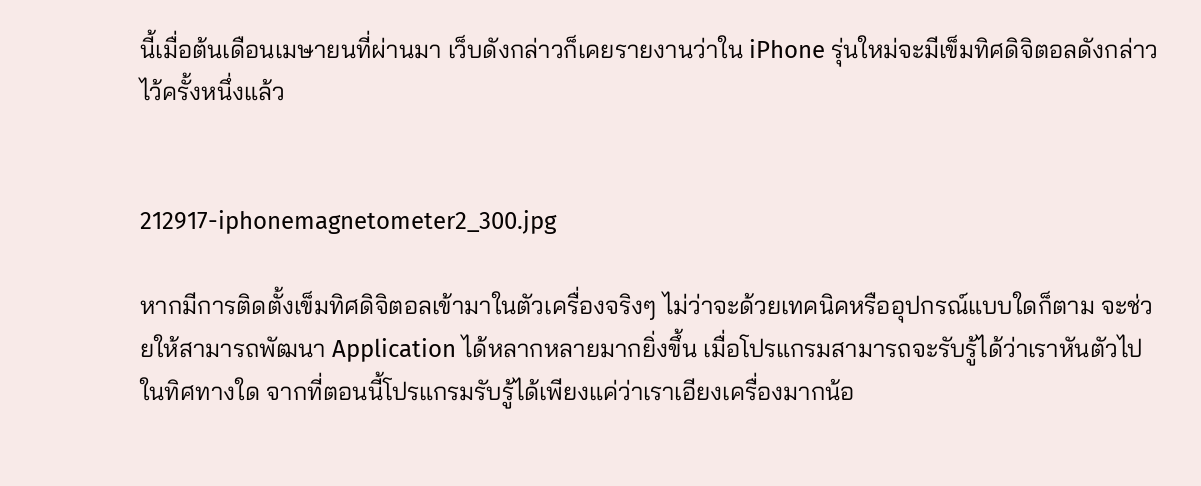นี้เมื่อต้นเดือนเมษายนที่ผ่านมา เว็บดังกล่าวก็เคยรายงานว่าใน iPhone รุ่นใหม่จะมีเข็มทิศดิจิตอลดังกล่าวไว้ครั้งหนึ่งแล้ว


212917-iphonemagnetometer2_300.jpg

หากมีการติดตั้งเข็มทิศดิจิตอลเข้ามาในตัวเครื่องจริงๆ ไม่ว่าจะด้วยเทคนิคหรืออุปกรณ์แบบใดก็ตาม จะช่วยให้สามารถพัฒนา Application ได้หลากหลายมากยิ่งขึ้น เมื่อโปรแกรมสามารถจะรับรู้ได้ว่าเราหันตัวไปในทิศทางใด จากที่ตอนนี้โปรแกรมรับรู้ได้เพียงแค่ว่าเราเอียงเครื่องมากน้อ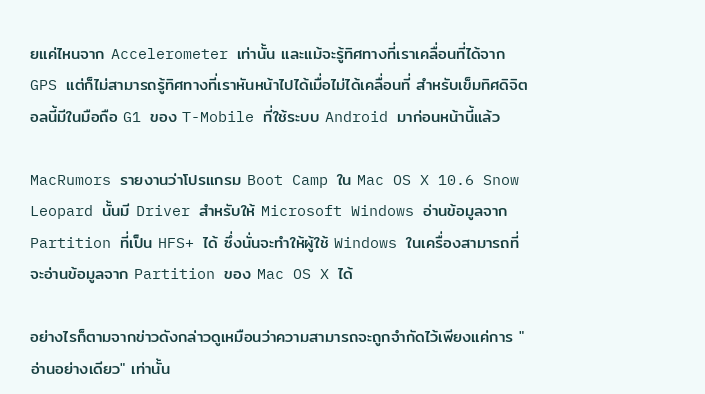ยแค่ไหนจาก Accelerometer เท่านั้น และแม้จะรู้ทิศทางที่เราเคลื่อนที่ได้จาก GPS แต่ก็ไม่สามารถรู้ทิศทางที่เราหันหน้าไปได้เมื่อไม่ได้เคลื่อนที่ สำหรับเข็มทิศดิจิตอลนี้มีในมือถือ G1 ของ T-Mobile ที่ใช้ระบบ Android มาก่อนหน้านี้แล้ว

MacRumors รายงานว่าโปรแกรม Boot Camp ใน Mac OS X 10.6 Snow Leopard นั้นมี Driver สำหรับให้ Microsoft Windows อ่านข้อมูลจาก Partition ที่เป็น HFS+ ได้ ซึ่งนั่นจะทำให้ผู้ใช้ Windows ในเครื่องสามารถที่จะอ่านข้อมูลจาก Partition ของ Mac OS X ได้

อย่างไรก็ตามจากข่าวดังกล่าวดูเหมือนว่าความสามารถจะถูกจำกัดไว้เพียงแค่การ "อ่านอย่างเดียว" เท่านั้น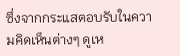ซึ่งจากกระแสตอบรับในความคิดเห็นต่างๆ ดูเห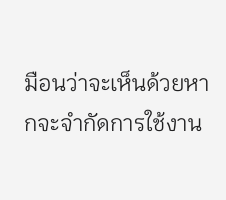มือนว่าจะเห็นด้วยหากจะจำกัดการใช้งาน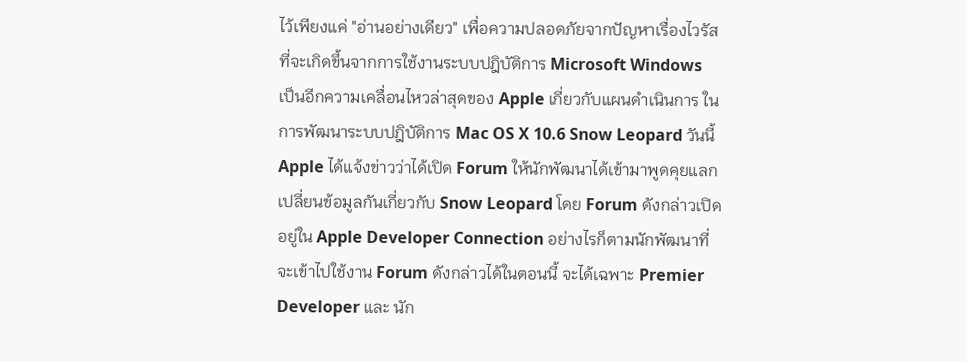ไว้เพียงแค่ "อ่านอย่างเดียว" เพื่อความปลอดภัยจากปัญหาเรื่องไวรัสที่จะเกิดขึ้นจากการใช้งานระบบปฎิบัติการ Microsoft Windows
เป็นอีกความเคลื่อนไหวล่าสุดของ Apple เกี่ยวกับแผนดำเนินการ ในการพัฒนาระบบปฎิบัติการ Mac OS X 10.6 Snow Leopard วันนี้ Apple ได้แจ้งข่าวว่าได้เปิด Forum ให้นักพัฒนาได้เข้ามาพูดคุยแลกเปลี่ยนข้อมูลกันเกี่ยวกับ Snow Leopard โดย Forum ดังกล่าวเปิดอยู่ใน Apple Developer Connection อย่างไรก็ตามนักพัฒนาที่จะเข้าไปใช้งาน Forum ดังกล่าวได้ในตอนนี้ จะได้เฉพาะ Premier Developer และ นัก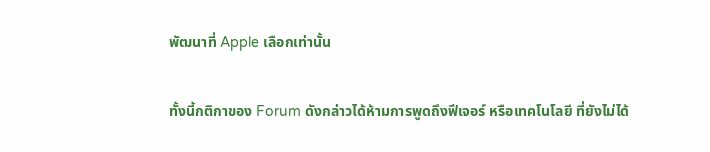พัฒนาที่ Apple เลือกเท่านั้น

ทั้งนี้กติกาของ Forum ดังกล่าวได้ห้ามการพูดถึงฟีเจอร์ หรือเทคโนโลยี ที่ยังไม่ได้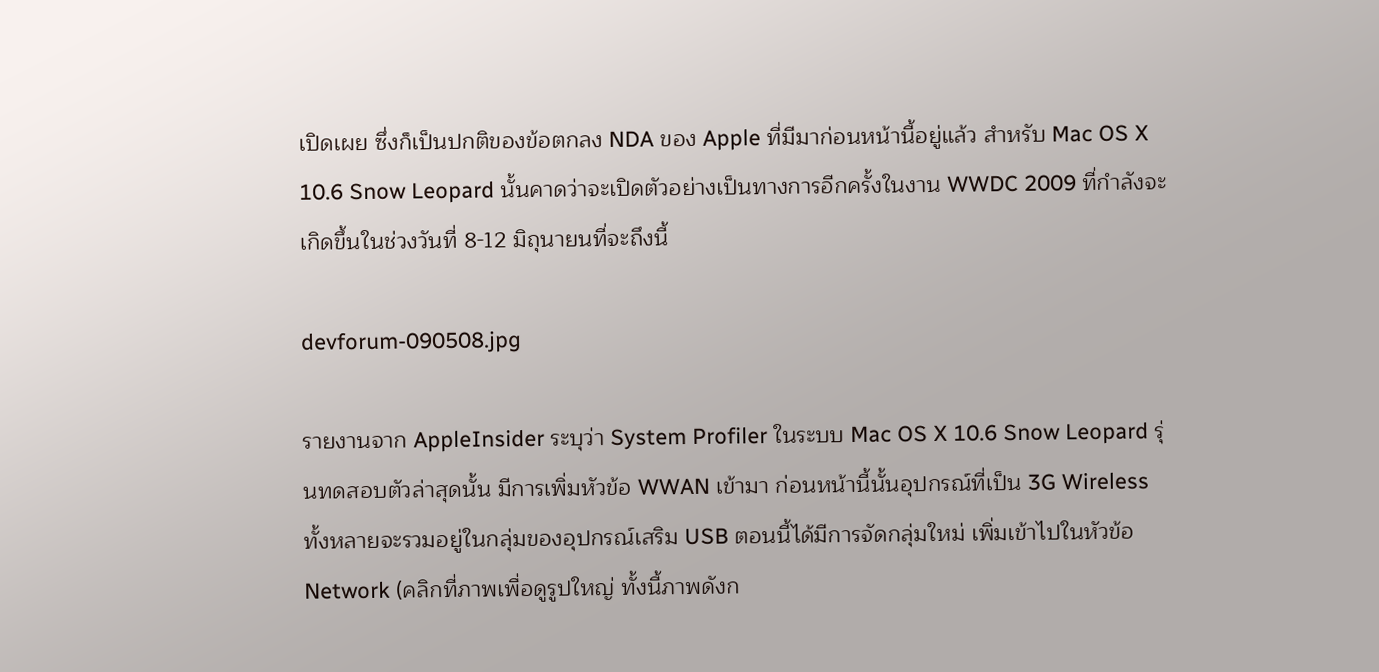เปิดเผย ซึ่งก็เป็นปกติของข้อตกลง NDA ของ Apple ที่มีมาก่อนหน้านี้อยู่แล้ว สำหรับ Mac OS X 10.6 Snow Leopard นั้นคาดว่าจะเปิดตัวอย่างเป็นทางการอีกครั้งในงาน WWDC 2009 ที่กำลังจะเกิดขึ้นในช่วงวันที่ 8-12 มิถุนายนที่จะถึงนี้

devforum-090508.jpg

รายงานจาก AppleInsider ระบุว่า System Profiler ในระบบ Mac OS X 10.6 Snow Leopard รุ่นทดสอบตัวล่าสุดนั้น มีการเพิ่มหัวข้อ WWAN เข้ามา ก่อนหน้านี้นั้นอุปกรณ์ที่เป็น 3G Wireless ทั้งหลายจะรวมอยู่ในกลุ่มของอุปกรณ์เสริม USB ตอนนี้ได้มีการจัดกลุ่มใหม่ เพิ่มเข้าไปในหัวข้อ Network (คลิกที่ภาพเพื่อดูรูปใหญ่ ทั้งนี้ภาพดังก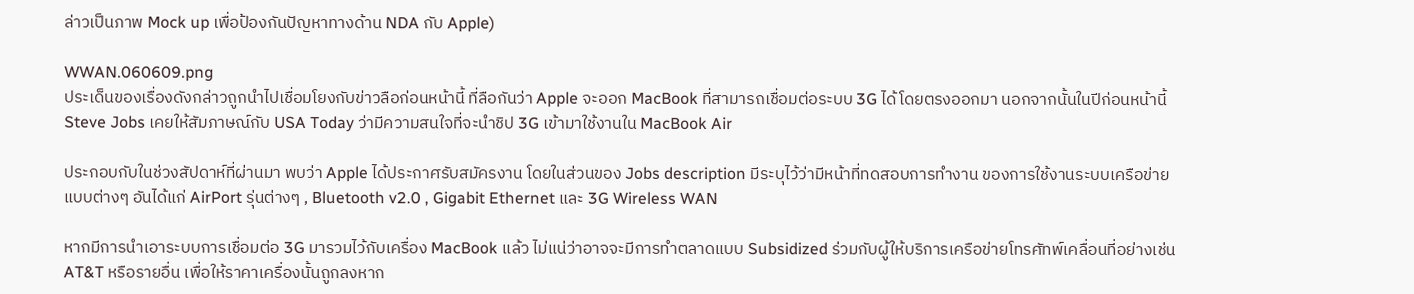ล่าวเป็นภาพ Mock up เพื่อป้องกันปัญหาทางด้าน NDA กับ Apple)

WWAN.060609.png
ประเด็นของเรื่องดังกล่าวถูกนำไปเชื่อมโยงกับข่าวลือก่อนหน้านี้ ที่ลือกันว่า Apple จะออก MacBook ที่สามารถเชื่อมต่อระบบ 3G ได้โดยตรงออกมา นอกจากนั้นในปีก่อนหน้านี้ Steve Jobs เคยให้สัมภาษณ์กับ USA Today ว่ามีความสนใจที่จะนำชิป 3G เข้ามาใช้งานใน MacBook Air

ประกอบกับในช่วงสัปดาห์ที่ผ่านมา พบว่า Apple ได้ประกาศรับสมัครงาน โดยในส่วนของ Jobs description มีระบุไว้ว่ามีหน้าที่ทดสอบการทำงาน ของการใช้งานระบบเครือข่ายแบบต่างๆ อันได้แก่ AirPort รุ่นต่างๆ , Bluetooth v2.0 , Gigabit Ethernet และ 3G Wireless WAN

หากมีการนำเอาระบบการเชื่อมต่อ 3G มารวมไว้กับเครื่อง MacBook แล้ว ไม่แน่ว่าอาจจะมีการทำตลาดแบบ Subsidized ร่วมกับผู้ให้บริการเครือข่ายโทรศัทพ์เคลื่อนที่อย่างเช่น AT&T หรือรายอื่น เพื่อให้ราคาเครื่องนั้นถูกลงหาก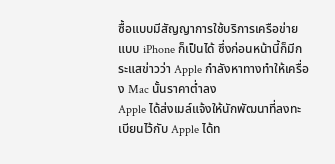ซื้อแบบมีสัญญาการใช้บริการเครือข่าย แบบ iPhone ก็เป็นได้ ซึ่งก่อนหน้านี้ก็มีกระแสข่าวว่า Apple กำลังหาทางทำให้เครื่อง Mac นั้นราคาต่ำลง
Apple ได้ส่งเมล์แจ้งให้นักพัฒนาที่ลงทะเบียนไว้กับ Apple ได้ท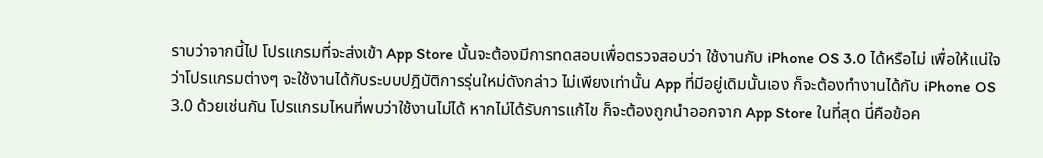ราบว่าจากนี้ไป โปรแกรมที่จะส่งเข้า App Store นั้นจะต้องมีการทดสอบเพื่อตรวจสอบว่า ใช้งานกับ iPhone OS 3.0 ได้หรือไม่ เพื่อให้แน่ใจว่าโปรแกรมต่างๆ จะใช้งานได้กับระบบปฎิบัติการรุ่นใหม่ดังกล่าว ไม่เพียงเท่านั้น App ที่มีอยู่เดิมนั้นเอง ก็จะต้องทำงานได้กับ iPhone OS 3.0 ด้วยเช่นกัน โปรแกรมไหนที่พบว่าใช้งานไม่ได้ หากไม่ได้รับการแก้ไข ก็จะต้องถูกนำออกจาก App Store ในที่สุด นี่คือข้อค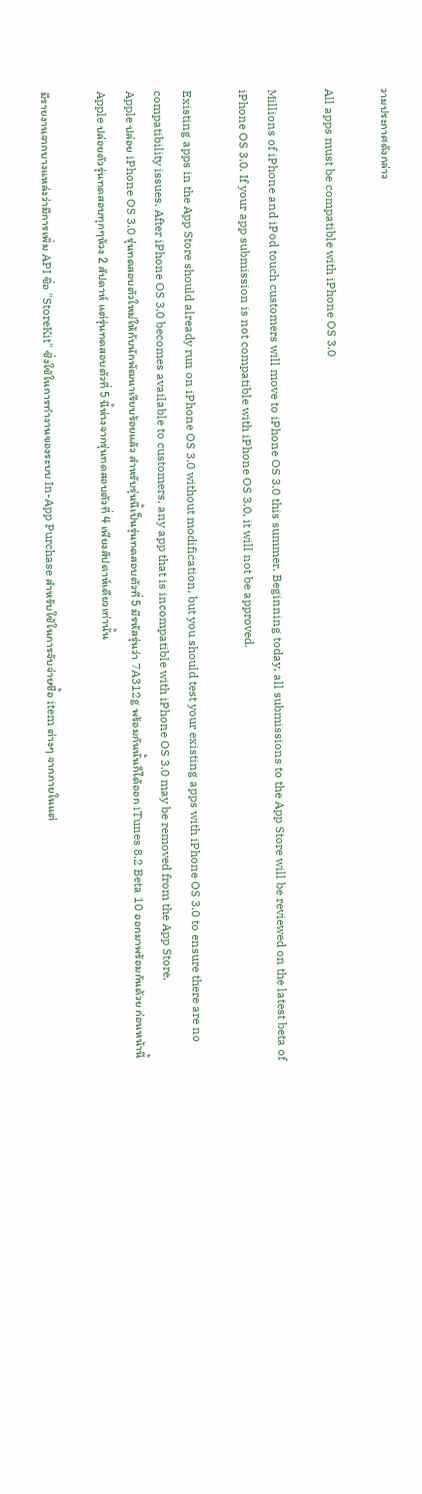วามประกาศดังกล่าว

All apps must be compatible with iPhone OS 3.0

Millions of iPhone and iPod touch customers will move to iPhone OS 3.0 this summer. Beginning today, all submissions to the App Store will be reviewed on the latest beta of iPhone OS 3.0. If your app submission is not compatible with iPhone OS 3.0, it will not be approved.

Existing apps in the App Store should already run on iPhone OS 3.0 without modification, but you should test your existing apps with iPhone OS 3.0 to ensure there are no compatibility issues. After iPhone OS 3.0 becomes available to customers, any app that is incompatible with iPhone OS 3.0 may be removed from the App Store.
Apple ปล่อย iPhone OS 3.0 รุ่นทดสอบตัวใหม่ให้กับนักพัฒนาเรียบร้อยแล้ว สำหรับรุ่นนี้เป็นรุ่นทดสอบตัวที่ 5 มีรหัสรุ่นว่า 7A312g พร้อมกันนั้นก็ได้ออก iTunes 8.2 Beta 10 ออกมาพร้อมกันด้วย ก่อนหน้านี้ Apple ปล่อยตัวรุ่นทดสอบทุกๆห้วง 2 สัปดาห์ แต่รุ่นทดสอบตัวที่ 5 นี้ห่างจากรุ่นทดสอบตัวที่ 4 เพียงสัปดาห์เดียวเท่านั้น

มีรายงานจากบางแหล่งว่ามีการเพิ่ม API ชื่อ "StoreKit" ซึ่งใช้ในการทำงานของระบบ In-App Purchase สำหรับใช้ในการจับจ่ายซื้อ item ต่างๆ จากภายในแต่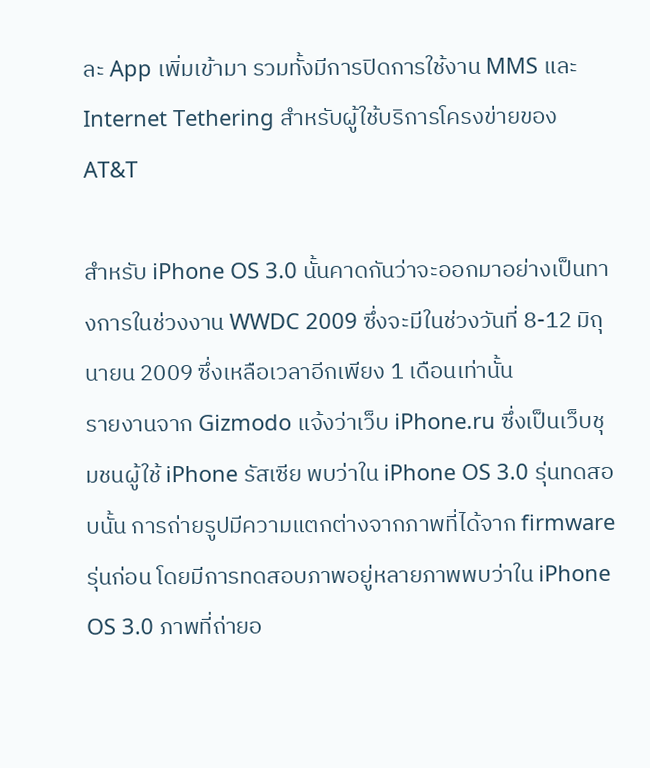ละ App เพิ่มเข้ามา รวมทั้งมีการปิดการใช้งาน MMS และ Internet Tethering สำหรับผู้ใช้บริการโครงข่ายของ AT&T

สำหรับ iPhone OS 3.0 นั้นคาดกันว่าจะออกมาอย่างเป็นทางการในช่วงงาน WWDC 2009 ซึ่งจะมีในช่วงวันที่ 8-12 มิถุนายน 2009 ซึ่งเหลือเวลาอีกเพียง 1 เดือนเท่านั้น
รายงานจาก Gizmodo แจ้งว่าเว็บ iPhone.ru ซึ่งเป็นเว็บชุมชนผู้ใช้ iPhone รัสเซีย พบว่าใน iPhone OS 3.0 รุ่นทดสอบนั้น การถ่ายรูปมีความแตกต่างจากภาพที่ได้จาก firmware รุ่นก่อน โดยมีการทดสอบภาพอยู่หลายภาพพบว่าใน iPhone OS 3.0 ภาพที่ถ่ายอ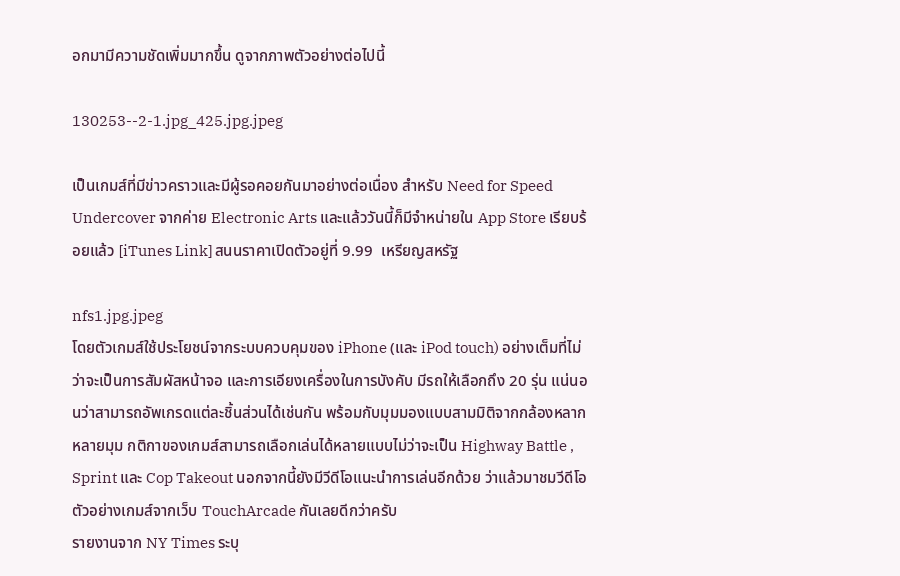อกมามีความชัดเพิ่มมากขึ้น ดูจากภาพตัวอย่างต่อไปนี้

130253--2-1.jpg_425.jpg.jpeg

เป็นเกมส์ที่มีข่าวคราวและมีผู้รอคอยกันมาอย่างต่อเนื่อง สำหรับ Need for Speed Undercover จากค่าย Electronic Arts และแล้ววันนี้ก็มีจำหน่ายใน App Store เรียบร้อยแล้ว [iTunes Link] สนนราคาเปิดตัวอยู่ที่ 9.99  เหรียญสหรัฐ

nfs1.jpg.jpeg
โดยตัวเกมส์ใช้ประโยชน์จากระบบควบคุมของ iPhone (และ iPod touch) อย่างเต็มที่ไม่ว่าจะเป็นการสัมผัสหน้าจอ และการเอียงเครื่องในการบังคับ มีรถให้เลือกถึง 20 รุ่น แน่นอนว่าสามารถอัพเกรดแต่ละชิ้นส่วนได้เช่นกัน พร้อมกับมุมมองแบบสามมิติจากกล้องหลากหลายมุม กติกาของเกมส์สามารถเลือกเล่นได้หลายแบบไม่ว่าจะเป็น Highway Battle , Sprint และ Cop Takeout นอกจากนี้ยังมีวีดีโอแนะนำการเล่นอีกด้วย ว่าแล้วมาชมวีดีโอตัวอย่างเกมส์จากเว็บ TouchArcade กันเลยดีกว่าครับ
รายงานจาก NY Times ระบุ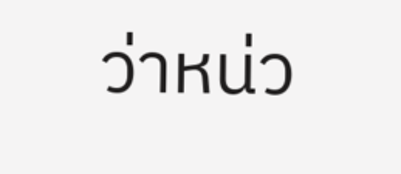ว่าหน่ว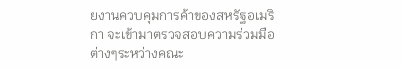ยงานควบคุมการค้าของสหรัฐอเมริกา จะเข้ามาตรวจสอบความร่วมมือต่างๆระหว่างคณะ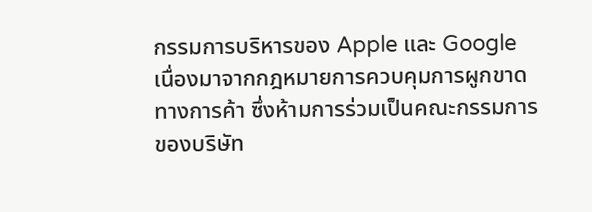กรรมการบริหารของ Apple และ Google เนื่องมาจากกฎหมายการควบคุมการผูกขาดทางการค้า ซึ่งห้ามการร่วมเป็นคณะกรรมการของบริษัท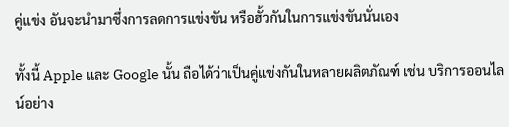คู่แข่ง อันจะนำมาซึ่งการลดการแข่งขัน หรือฮั้วกันในการแข่งขันนั่นเอง

ทั้งนี้ Apple และ Google นั้น ถือได้ว่าเป็นคู่แข่งกันในหลายผลิตภัณฑ์ เช่น บริการออนไลน์อย่าง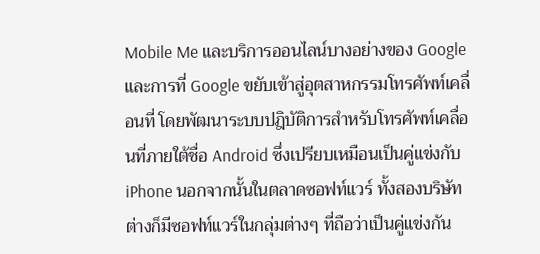Mobile Me และบริการออนไลน์บางอย่างของ Google และการที่ Google ขยับเข้าสู่อุตสาหกรรมโทรศัพท์เคลื่อนที่ โดยพัฒนาระบบปฎิบัติการสำหรับโทรศัพท์เคลื่อนที่ภายใต้ชื่อ Android ซึ่งเปรียบเหมือนเป็นคู่แข่งกับ iPhone นอกจากนั้นในตลาดซอฟท์แวร์ ทั้งสองบริษัท ต่างก็มีซอฟท์แวร์ในกลุ่มต่างๆ ที่ถือว่าเป็นคู่แข่งกัน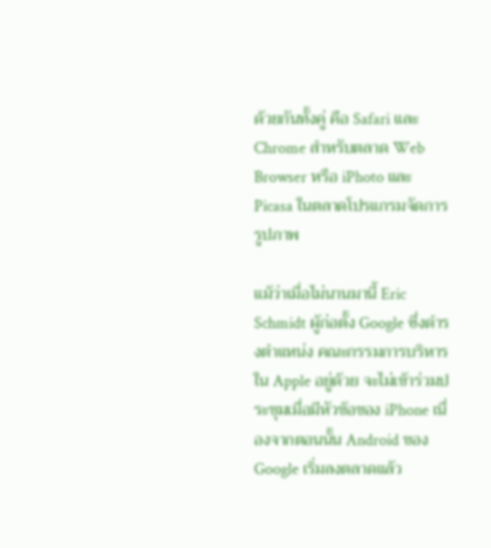ด้วยกันทั้งคู่ คือ Safari และ Chrome สำหรับตลาด Web Browser หรือ iPhoto และ Picasa ในตลาดโปรแกรมจัดการรูปภาพ

แม้ว่าเมื่อไม่นานมานี้ Eric Schmidt ผู้ก่อตั้ง Google ซึ่งดำรงตำแหน่ง คณะกรรมการบริหารใน Apple อยู่ด้วย จะไม่เข้าร่วมประชุมเมื่อมีหัวข้อของ iPhone เนื่องจากตอนนั้น Android ของ Google เริ่มลงตลาดแล้ว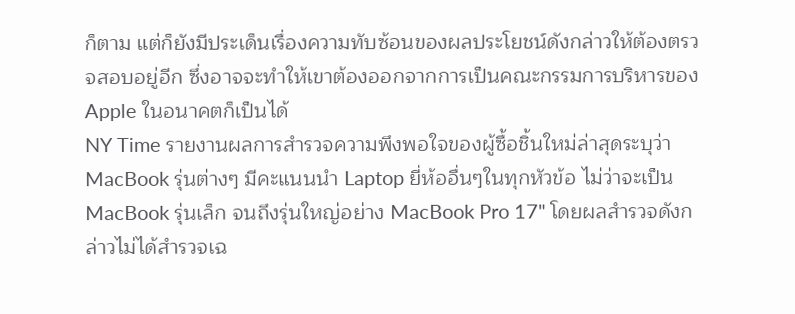ก็ตาม แต่ก็ยังมีประเด็นเรื่องความทับซ้อนของผลประโยชน์ดังกล่าวให้ต้องตรวจสอบอยู่อีก ซึ่งอาจจะทำให้เขาต้องออกจากการเป็นคณะกรรมการบริหารของ Apple ในอนาคตก็เป็นได้
NY Time รายงานผลการสำรวจความพึงพอใจของผู้ซื้อชิ้นใหม่ล่าสุดระบุว่า MacBook รุ่นต่างๆ มีคะแนนนำ Laptop ยี่ห้ออื่นๆในทุกหัวข้อ ไม่ว่าจะเป็น MacBook รุ่นเล็ก จนถึงรุ่นใหญ่อย่าง MacBook Pro 17" โดยผลสำรวจดังกล่าวไม่ได้สำรวจเฉ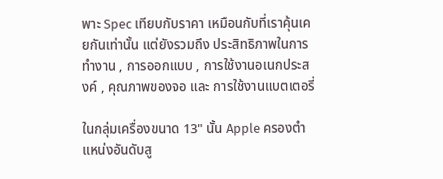พาะ Spec เทียบกับราคา เหมือนกับที่เราคุ้นเคยกันเท่านั้น แต่ยังรวมถึง ประสิทธิภาพในการทำงาน , การออกแบบ , การใช้งานอเนกประสงค์ , คุณภาพของจอ และ การใช้งานแบตเตอรี่

ในกลุ่มเครื่องขนาด 13" นั้น Apple ครองตำแหน่งอันดับสู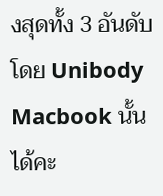งสุดทั้ง 3 อันดับ โดย Unibody Macbook นั้นได้คะ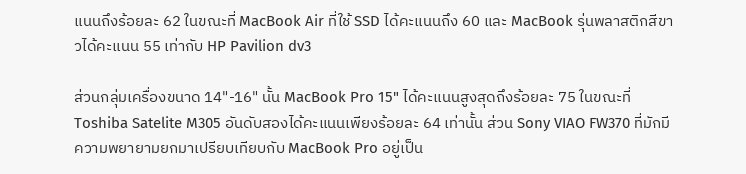แนนถึงร้อยละ 62 ในขณะที่ MacBook Air ที่ใช้ SSD ได้คะแนนถึง 60 และ MacBook รุ่นพลาสติกสีขาวได้คะแนน 55 เท่ากับ HP Pavilion dv3

ส่วนกลุ่มเครื่องขนาด 14"-16" นั้น MacBook Pro 15" ได้คะแนนสูงสุดถึงร้อยละ 75 ในขณะที่ Toshiba Satelite M305 อันดับสองได้คะแนนเพียงร้อยละ 64 เท่านั้น ส่วน Sony VIAO FW370 ที่มักมีความพยายามยกมาเปรียบเทียบกับ MacBook Pro อยู่เป็น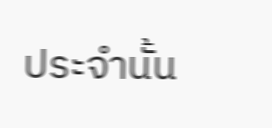ประจำนั้น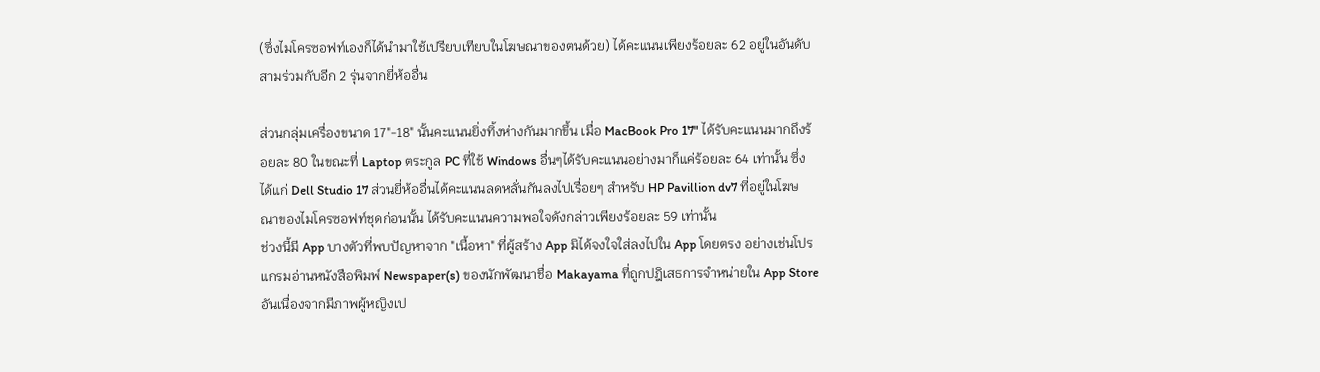(ซึ่งไมโครซอฟท์เองก็ได้นำมาใช้เปรียบเทียบในโฆษณาของตนด้วย) ได้คะแนนเพียงร้อยละ 62 อยู่ในอันดับสามร่วมกับอีก 2 รุ่นจากยี่ห้ออื่น

ส่วนกลุ่มเครื่องขนาด 17"-18" นั้นคะแนนยิ่งทิ้งห่างกันมากขึ้น เมื่อ MacBook Pro 17" ได้รับคะแนนมากถึงร้อยละ 80 ในขณะที่ Laptop ตระกูล PC ที่ใช้ Windows อื่นๆได้รับคะแนนอย่างมาก็แค่ร้อยละ 64 เท่านั้น ซึ่งได้แก่ Dell Studio 17 ส่วนยี่ห้ออื่นได้คะแนนลดหลั่นกันลงไปเรื่อยๆ สำหรับ HP Pavillion dv7 ที่อยู่ในโฆษณาของไมโครซอฟท์ชุดก่อนนั้น ได้รับคะแนนความพอใจดังกล่าวเพียงร้อยละ 59 เท่านั้น
ช่วงนี้มี App บางตัวที่พบปัญหาจาก "เนื้อหา" ที่ผู้สร้าง App มิได้จงใจใส่ลงไปใน App โดยตรง อย่างเช่นโปรแกรมอ่านหนังสือพิมพ์ Newspaper(s) ของนักพัฒนาชื่อ Makayama ที่ถูกปฎิเสธการจำหน่ายใน App Store อันเนื่องจากมีภาพผู้หญิงเป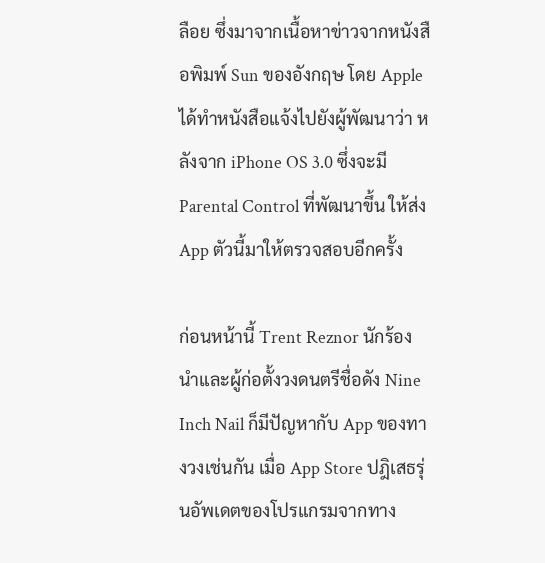ลือย ซึ่งมาจากเนื้อหาข่าวจากหนังสือพิมพ์ Sun ของอังกฤษ โดย Apple ได้ทำหนังสือแจ้งไปยังผู้พัฒนาว่า หลังจาก iPhone OS 3.0 ซึ่งจะมี Parental Control ที่พัฒนาขึ้น ให้ส่ง App ตัวนี้มาให้ตรวจสอบอีกครั้ง

ก่อนหน้านี้ Trent Reznor นักร้องนำและผู้ก่อตั้งวงดนตรีชื่อดัง Nine Inch Nail ก็มีปัญหากับ App ของทางวงเช่นกัน เมื่อ App Store ปฎิเสธรุ่นอัพเดตของโปรแกรมจากทาง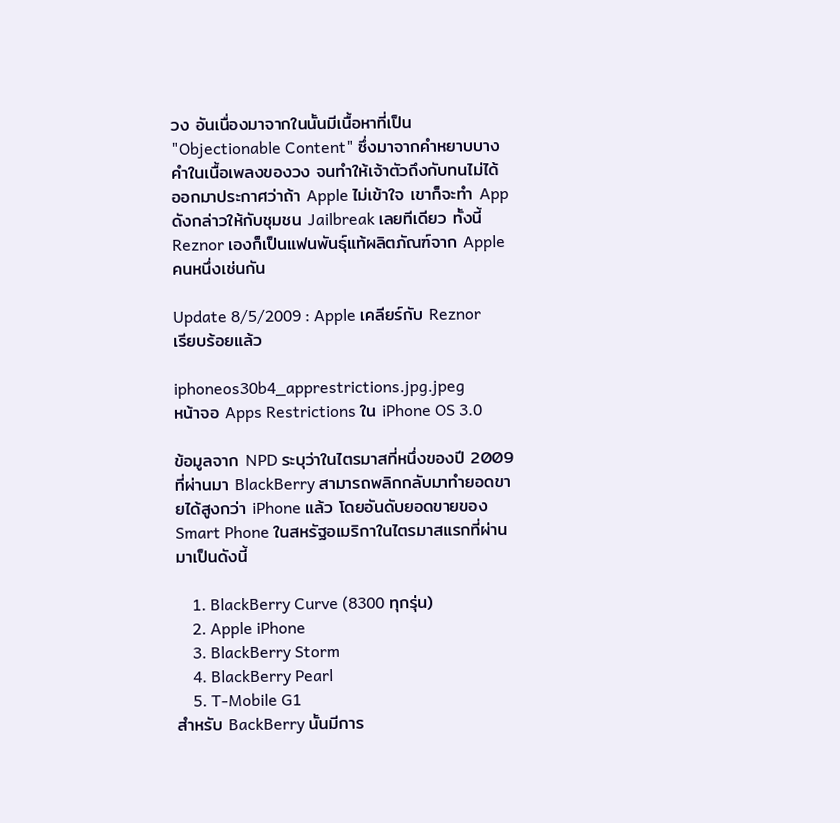วง อันเนื่องมาจากในนั้นมีเนื้อหาที่เป็น "Objectionable Content" ซึ่งมาจากคำหยาบบางคำในเนื้อเพลงของวง จนทำให้เจ้าตัวถึงกับทนไม่ได้ ออกมาประกาศว่าถ้า Apple ไม่เข้าใจ เขาก็จะทำ App ดังกล่าวให้กับชุมชน Jailbreak เลยทีเดียว ทั้งนี้ Reznor เองก็เป็นแฟนพันธุ์แท้ผลิตภัณฑ์จาก Apple คนหนึ่งเช่นกัน

Update 8/5/2009 : Apple เคลียร์กับ Reznor เรียบร้อยแล้ว

iphoneos30b4_apprestrictions.jpg.jpeg
หน้าจอ Apps Restrictions ใน iPhone OS 3.0

ข้อมูลจาก NPD ระบุว่าในไตรมาสที่หนึ่งของปี 2009 ที่ผ่านมา BlackBerry สามารถพลิกกลับมาทำยอดขายได้สูงกว่า iPhone แล้ว โดยอันดับยอดขายของ Smart Phone ในสหรัฐอเมริกาในไตรมาสแรกที่ผ่านมาเป็นดังนี้

    1. BlackBerry Curve (8300 ทุกรุ่น)
    2. Apple iPhone
    3. BlackBerry Storm
    4. BlackBerry Pearl
    5. T-Mobile G1
สำหรับ BackBerry นั้นมีการ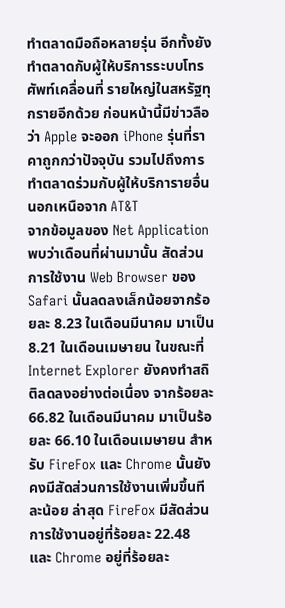ทำตลาดมือถือหลายรุ่น อีกทั้งยังทำตลาดกับผู้ให้บริการระบบโทรศัพท์เคลื่อนที่ รายใหญ่ในสหรัฐทุกรายอีกด้วย ก่อนหน้านี้มีข่าวลือว่า Apple จะออก iPhone รุ่นที่ราคาถูกกว่าปัจจุบัน รวมไปถึงการทำตลาดร่วมกับผู้ให้บริการายอื่นนอกเหนือจาก AT&T
จากข้อมูลของ Net Application พบว่าเดือนที่ผ่านมานั้น สัดส่วนการใช้งาน Web Browser ของ Safari นั้นลดลงเล็กน้อยจากร้อยละ 8.23 ในเดือนมีนาคม มาเป็น 8.21 ในเดือนเมษายน ในขณะที่ Internet Explorer ยังคงทำสถิติลดลงอย่างต่อเนื่อง จากร้อยละ 66.82 ในเดือนมีนาคม มาเป็นร้อยละ 66.10 ในเดือนเมษายน สำหรับ FireFox และ Chrome นั้นยังคงมีสัดส่วนการใช้งานเพิ่มขึ้นทีละน้อย ล่าสุด FireFox มีสัดส่วนการใช้งานอยู่ที่ร้อยละ 22.48 และ Chrome อยู่ที่ร้อยละ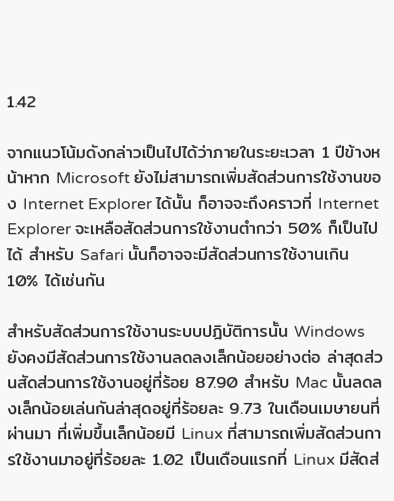1.42

จากแนวโน้มดังกล่าวเป็นไปได้ว่าภายในระยะเวลา 1 ปีข้างหน้าหาก Microsoft ยังไม่สามารถเพิ่มสัดส่วนการใช้งานของ Internet Explorer ได้นั้น ก็อาจจะถึงคราวที่ Internet Explorer จะเหลือสัดส่วนการใช้งานตำกว่า 50% ก็เป็นไปได้ สำหรับ Safari นั้นก็อาจจะมีสัดส่วนการใช้งานเกิน 10% ได้เช่นกัน

สำหรับสัดส่วนการใช้งานระบบปฎิบัติการนั้น Windows ยังคงมีสัดส่วนการใช้งานลดลงเล็กน้อยอย่างต่อ ล่าสุดส่วนสัดส่วนการใช้งานอยู่ที่ร้อย 87.90 สำหรับ Mac นั้นลดลงเล็กน้อยเล่นกันล่าสุดอยู่ที่ร้อยละ 9.73 ในเดือนเมษายนที่ผ่านมา ที่เพิ่มขึ้นเล็กน้อยมี Linux ที่สามารถเพิ่มสัดส่วนการใช้งานมาอยู่ที่ร้อยละ 1.02 เป็นเดือนแรกที่ Linux มีสัดส่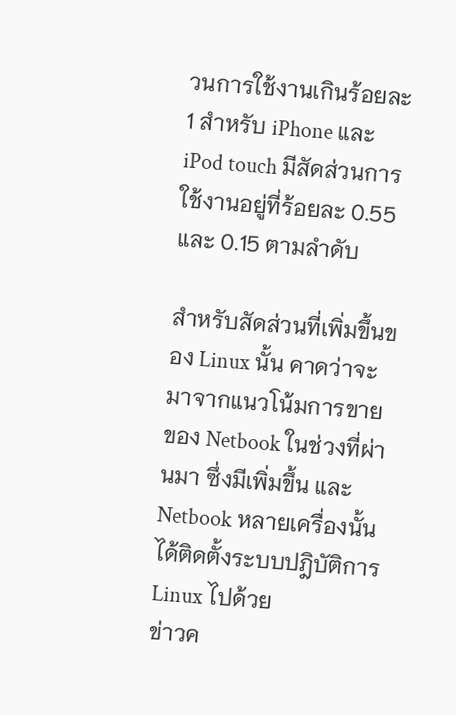วนการใช้งานเกินร้อยละ 1 สำหรับ iPhone และ iPod touch มีสัดส่วนการใช้งานอยู่ที่ร้อยละ 0.55 และ 0.15 ตามลำดับ

สำหรับสัดส่วนที่เพิ่มขึ้นของ Linux นั้น คาดว่าจะมาจากแนวโน้มการขายของ Netbook ในช่วงที่ผ่านมา ซึ่งมีเพิ่มขึ้น และ Netbook หลายเครื่องนั้นได้ติดตั้งระบบปฎิบัติการ Linux ไปด้วย
ข่าวค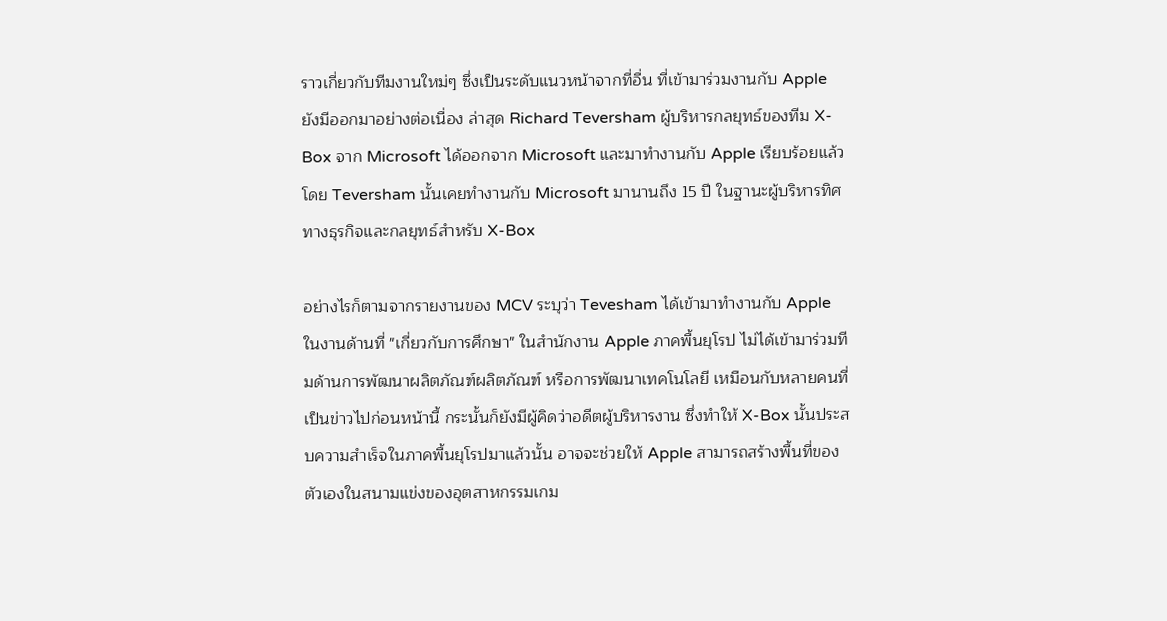ราวเกี่ยวกับทีมงานใหม่ๆ ซึ่งเป็นระดับแนวหน้าจากที่อื่น ที่เข้ามาร่วมงานกับ Apple ยังมีออกมาอย่างต่อเนื่อง ล่าสุด Richard Teversham ผู้บริหารกลยุทธ์ของทีม X-Box จาก Microsoft ได้ออกจาก Microsoft และมาทำงานกับ Apple เรียบร้อยแล้ว โดย Teversham นั้นเคยทำงานกับ Microsoft มานานถึง 15 ปี ในฐานะผู้บริหารทิศทางธุรกิจและกลยุทธ์สำหรับ X-Box

อย่างไรก็ตามจากรายงานของ MCV ระบุว่า Tevesham ได้เข้ามาทำงานกับ Apple ในงานด้านที่ "เกี่ยวกับการศึกษา" ในสำนักงาน Apple ภาคพื้นยุโรป ไม่ได้เข้ามาร่วมทีมด้านการพัฒนาผลิตภัณฑ์ผลิตภัณฑ์ หรือการพัฒนาเทคโนโลยี เหมือนกับหลายคนที่เป็นข่าวไปก่อนหน้านี้ กระนั้นก็ยังมีผู้คิดว่าอดีตผู้บริหารงาน ซึ่งทำให้ X-Box นั้นประสบความสำเร็จในภาคพื้นยุโรปมาแล้วนั้น อาจจะช่วยให้ Apple สามารถสร้างพื้นที่ของตัวเองในสนามแข่งของอุตสาหกรรมเกม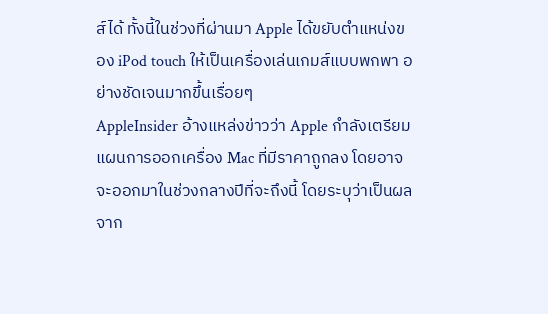ส์ได้ ทั้งนี้ในช่วงที่ผ่านมา Apple ได้ขยับตำแหน่งของ iPod touch ให้เป็นเครื่องเล่นเกมส์แบบพกพา อย่างชัดเจนมากขึ้นเรื่อยๆ
AppleInsider อ้างแหล่งข่าวว่า Apple กำลังเตรียมแผนการออกเครื่อง Mac ที่มีราคาถูกลง โดยอาจจะออกมาในช่วงกลางปีที่จะถึงนี้ โดยระบุว่าเป็นผลจาก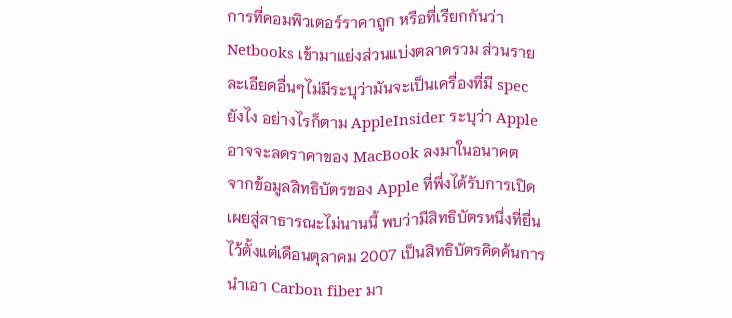การที่คอมพิวเตอร์ราคาถูก หรือที่เรียกกันว่า Netbooks เข้ามาแย่งส่วนแบ่งตลาดรวม ส่วนรายละเอียดอื่นๆไม่มีระบุว่ามันจะเป็นเครื่องที่มี spec ยังไง อย่างไรก็ตาม AppleInsider ระบุว่า Apple อาจจะลดราคาของ MacBook ลงมาในอนาคต
จากข้อมูลสิทธิบัตรของ Apple ที่พึ่งได้รับการเปิดเผยสู่สาธารณะไม่นานนี้ พบว่ามีสิทธิบัตรหนึ่งที่ยื่นไว้ตั้งแต่เดือนตุลาคม 2007 เป็นสิทธิบัตรคิดค้นการนำเอา Carbon fiber มา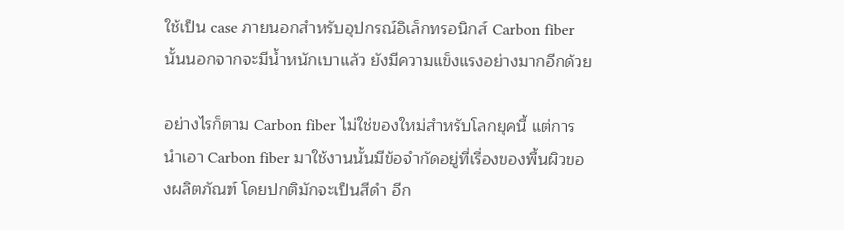ใช้เป็น case ภายนอกสำหรับอุปกรณ์อิเล็กทรอนิกส์ Carbon fiber นั้นนอกจากจะมีน้ำหนักเบาแล้ว ยังมีความแข็งแรงอย่างมากอีกด้วย

อย่างไรก็ตาม Carbon fiber ไม่ใช่ของใหม่สำหรับโลกยุคนี้ แต่การนำเอา Carbon fiber มาใช้งานนั้นมีข้อจำกัดอยู่ที่เรื่องของพื้นผิวของผลิตภัณฑ์ โดยปกติมักจะเป็นสีดำ อีก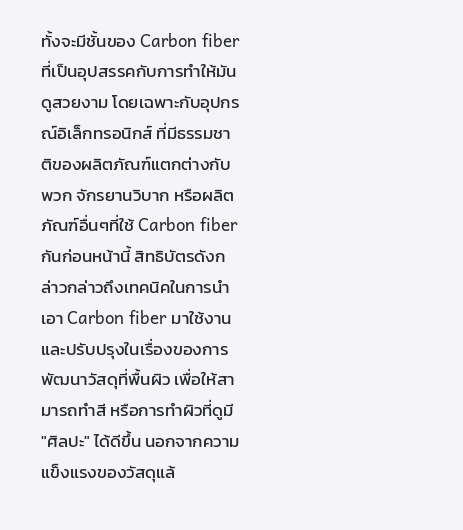ทั้งจะมีชั้นของ Carbon fiber ที่เป็นอุปสรรคกับการทำให้มันดูสวยงาม โดยเฉพาะกับอุปกรณ์อิเล็กทรอนิกส์ ที่มีธรรมชาติของผลิตภัณฑ์แตกต่างกับพวก จักรยานวิบาก หรือผลิตภัณฑ์อื่นๆที่ใช้ Carbon fiber กันก่อนหน้านี้ สิทธิบัตรดังกล่าวกล่าวถึงเทคนิคในการนำเอา Carbon fiber มาใช้งาน และปรับปรุงในเรื่องของการพัฒนาวัสดุที่พื้นผิว เพื่อให้สามารถทำสี หรือการทำผิวที่ดูมี "ศิลปะ" ได้ดีขึ้น นอกจากความแข็งแรงของวัสดุแล้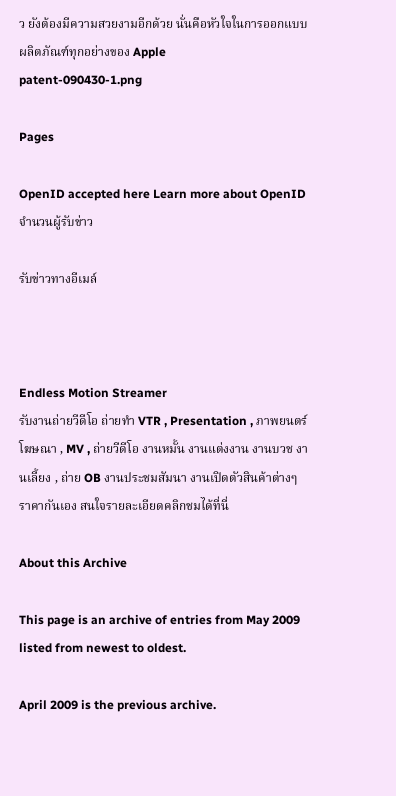ว ยังต้องมีความสวยงามอีกด้วย นั่นคือหัวใจในการออกแบบผลิตภัณฑ์ทุกอย่างของ Apple
patent-090430-1.png

Pages

OpenID accepted here Learn more about OpenID
จำนวนผู้รับข่าว

รับข่าวทางอีเมล์



Endless Motion Streamer
รับงานถ่ายวีดีโอ ถ่ายทำ VTR , Presentation , ภาพยนตร์โฆษณา , MV , ถ่ายวีดีโอ งานหมั้น งานแต่งงาน งานบวช งานเลี้ยง , ถ่าย OB งานประชมสัมนา งานเปิดตัวสินค้าต่างๆ ราคากันเอง สนใจรายละเอียดคลิกชมได้ที่นี่

About this Archive

This page is an archive of entries from May 2009 listed from newest to oldest.

April 2009 is the previous archive.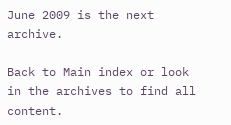June 2009 is the next archive.

Back to Main index or look in the archives to find all content.